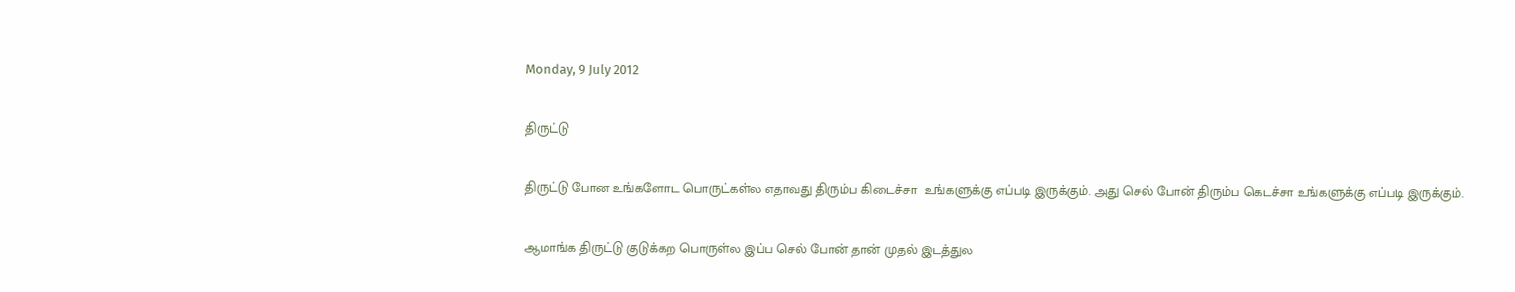Monday, 9 July 2012

திருட்டு

திருட்டு போன உங்களோட பொருட்கள்ல எதாவது திரும்ப கிடைச்சா  உங்களுக்கு எப்படி இருக்கும். அது செல் போன் திரும்ப கெடச்சா உங்களுக்கு எப்படி இருக்கும்.

ஆமாங்க திருட்டு குடுக்கற பொருள்ல இப்ப செல் போன் தான் முதல் இடத்துல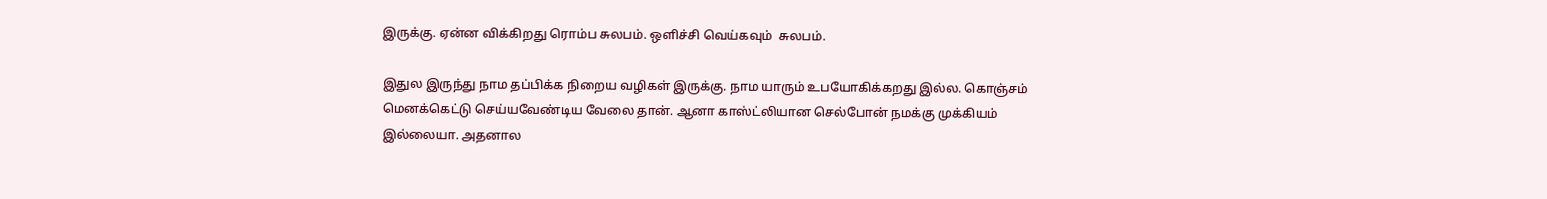இருக்கு. ஏன்ன விக்கிறது ரொம்ப சுலபம். ஒளிச்சி வெய்கவும்  சுலபம்.

இதுல இருந்து நாம தப்பிக்க நிறைய வழிகள் இருக்கு. நாம யாரும் உபயோகிக்கறது இல்ல. கொஞ்சம் மெனக்கெட்டு செய்யவேண்டிய வேலை தான். ஆனா காஸ்ட்லியான செல்போன் நமக்கு முக்கியம் இல்லையா. அதனால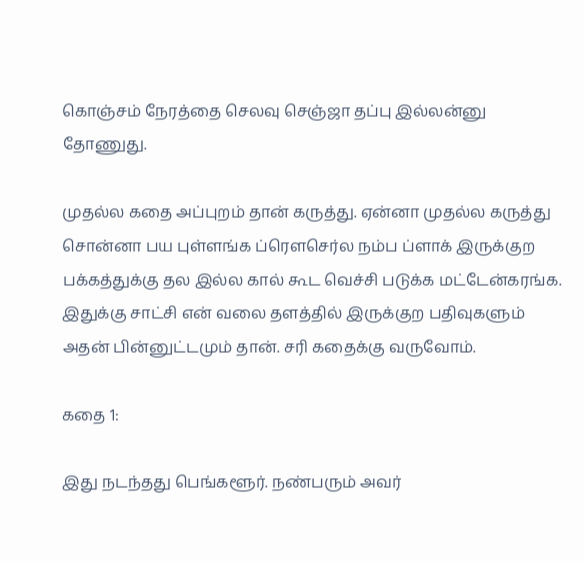கொஞ்சம் நேரத்தை செலவு செஞ்ஜா தப்பு இல்லன்னு தோணுது.

முதல்ல கதை அப்புறம் தான் கருத்து. ஏன்னா முதல்ல கருத்து சொன்னா பய புள்ளங்க ப்ரௌசெர்ல நம்ப ப்ளாக் இருக்குற பக்கத்துக்கு தல இல்ல கால் கூட வெச்சி படுக்க மட்டேன்கரங்க. இதுக்கு சாட்சி என் வலை தளத்தில் இருக்குற பதிவுகளும் அதன் பின்னுட்டமும் தான். சரி கதைக்கு வருவோம்.

கதை 1:

இது நடந்தது பெங்களூர். நண்பரும் அவர்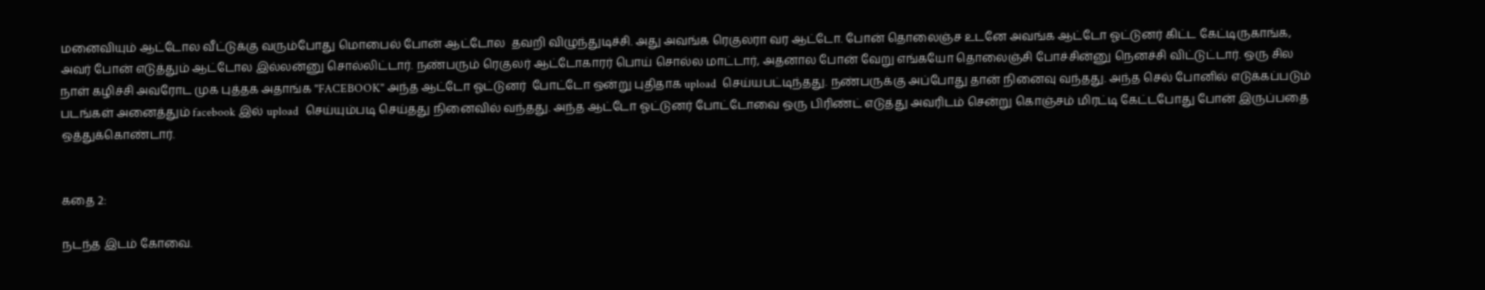மனைவியும் ஆட்டோல வீட்டுக்கு வரும்போது மொபைல் போன் ஆட்டோல  தவறி விழுந்துடிச்சி. அது அவங்க ரெகுலரா வர ஆட்டோ. போன் தொலைஞ்ச உடனே அவங்க ஆட்டோ ஓட்டுனர் கிட்ட கேட்டிருகாங்க, அவர் போன் எடுத்தும் ஆட்டோல இல்லன்னு சொல்லிட்டார். நண்பரும் ரெகுலர் ஆட்டோகாரர் பொய் சொல்ல மாட்டார், அதனால போன் வேறு எங்கயோ தொலைஞ்சி போச்சின்னு நெனச்சி விட்டுட்டார். ஒரு சில நாள் கழிச்சி அவரோட முக புத்தக அதாங்க "FACEBOOK" அந்த ஆட்டோ ஓட்டுனர்  போட்டோ ஒன்று புதிதாக upload  செய்யபட்டிந்தது. நண்பருக்கு அப்போது தான் நினைவு வந்தது. அந்த செல் போனில் எடுக்கப்படும் படங்கள் அனைத்தும் facebook இல் upload  செய்யும்படி செய்தது நினைவில் வந்தது. அந்த ஆட்டோ ஓட்டுனர் போட்டோவை ஒரு பிரிண்ட் எடுத்து அவரிடம் சென்று கொஞ்சம் மிரட்டி கேட்டபோது போன் இருப்பதை ஒத்துக்கொண்டார்.


கதை 2:

நடந்த இடம் கோவை.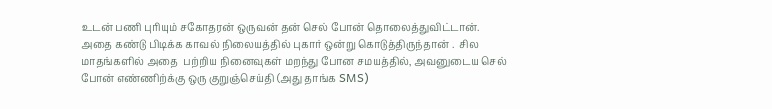உடன் பணி புரியும் சகோதரன் ஒருவன் தன் செல் போன் தொலைத்துவிட்டான். அதை கண்டு பிடிக்க காவல் நிலையத்தில் புகார் ஒன்று கொடுத்திருந்தான் .  சில மாதங்களில் அதை  பற்றிய நினைவுகள் மறந்து போன சமயத்தில், அவனுடைய செல் போன் எண்ணிற்க்கு ஒரு குறுஞ்செய்தி (அது தாங்க SMS)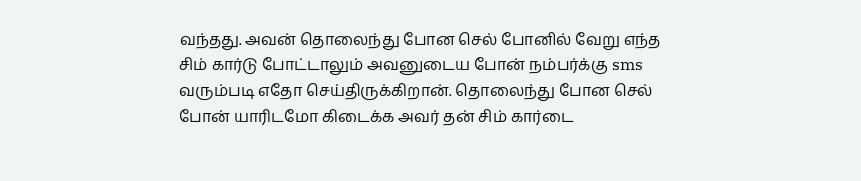வந்தது. அவன் தொலைந்து போன செல் போனில் வேறு எந்த சிம் கார்டு போட்டாலும் அவனுடைய போன் நம்பர்க்கு sms வரும்படி எதோ செய்திருக்கிறான். தொலைந்து போன செல் போன் யாரிடமோ கிடைக்க அவர் தன் சிம் கார்டை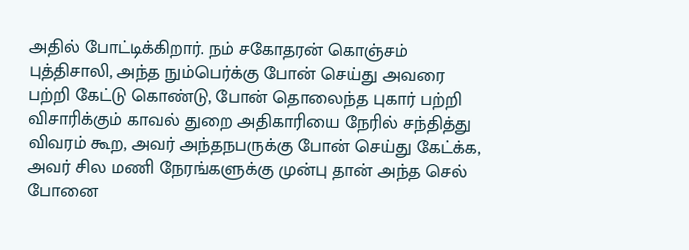அதில் போட்டிக்கிறார். நம் சகோதரன் கொஞ்சம் புத்திசாலி, அந்த நும்பெர்க்கு போன் செய்து அவரை பற்றி கேட்டு கொண்டு, போன் தொலைந்த புகார் பற்றி விசாரிக்கும் காவல் துறை அதிகாரியை நேரில் சந்தித்து விவரம் கூற, அவர் அந்தநபருக்கு போன் செய்து கேட்க்க, அவர் சில மணி நேரங்களுக்கு முன்பு தான் அந்த செல் போனை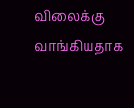விலைக்கு வாங்கியதாக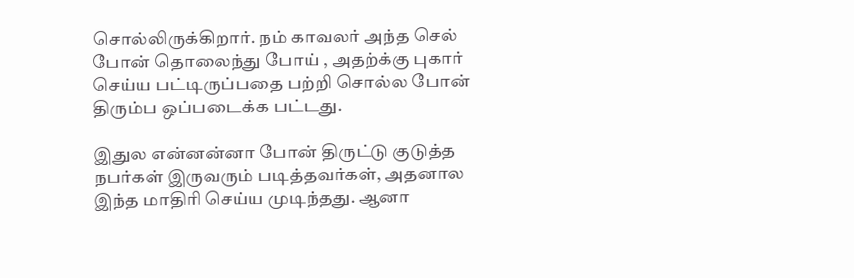சொல்லிருக்கிறார். நம் காவலர் அந்த செல் போன் தொலைந்து போய் , அதற்க்கு புகார் செய்ய பட்டிருப்பதை பற்றி சொல்ல போன் திரும்ப ஒப்படைக்க பட்டது.

இதுல என்னன்னா போன் திருட்டு குடுத்த நபர்கள் இருவரும் படித்தவர்கள், அதனால இந்த மாதிரி செய்ய முடிந்தது. ஆனா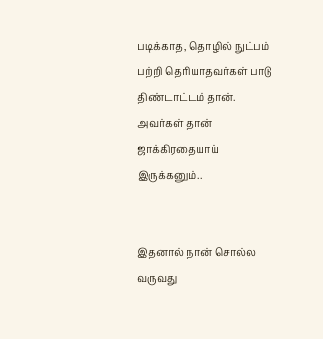படிக்காத, தொழில் நுட்பம் பற்றி தெரியாதவர்கள் பாடு திண்டாட்டம் தான். அவர்கள் தான் ஜாக்கிரதையாய் இருக்கனும்..


இதனால் நான் சொல்ல வருவது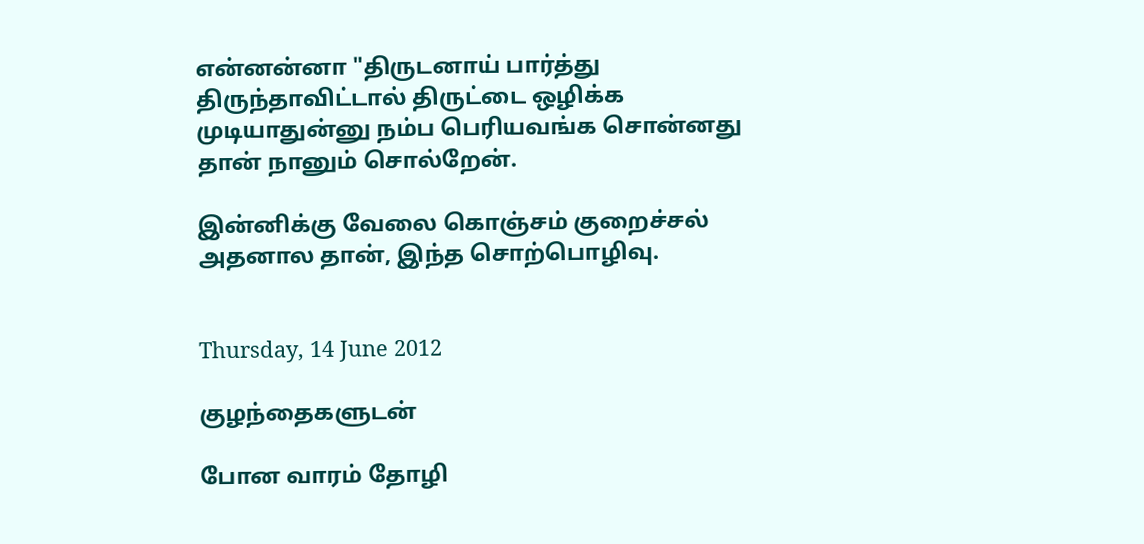என்னன்னா "திருடனாய் பார்த்து திருந்தாவிட்டால் திருட்டை ஒழிக்க முடியாதுன்னு நம்ப பெரியவங்க சொன்னது தான் நானும் சொல்றேன்.

இன்னிக்கு வேலை கொஞ்சம் குறைச்சல் அதனால தான், இந்த சொற்பொழிவு.


Thursday, 14 June 2012

குழந்தைகளுடன்

போன வாரம் தோழி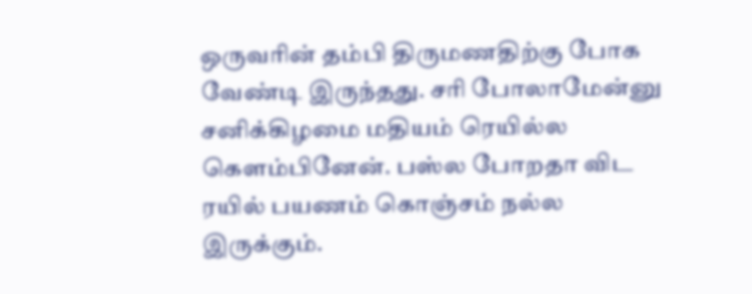ஒருவரின் தம்பி திருமணதிற்கு போக வேண்டி இருந்தது. சரி போலாமேன்னு சனிக்கிழமை மதியம் ரெயில்ல கெளம்பினேன். பஸ்ல போறதா விட ரயில் பயணம் கொஞ்சம் நல்ல இருக்கும்.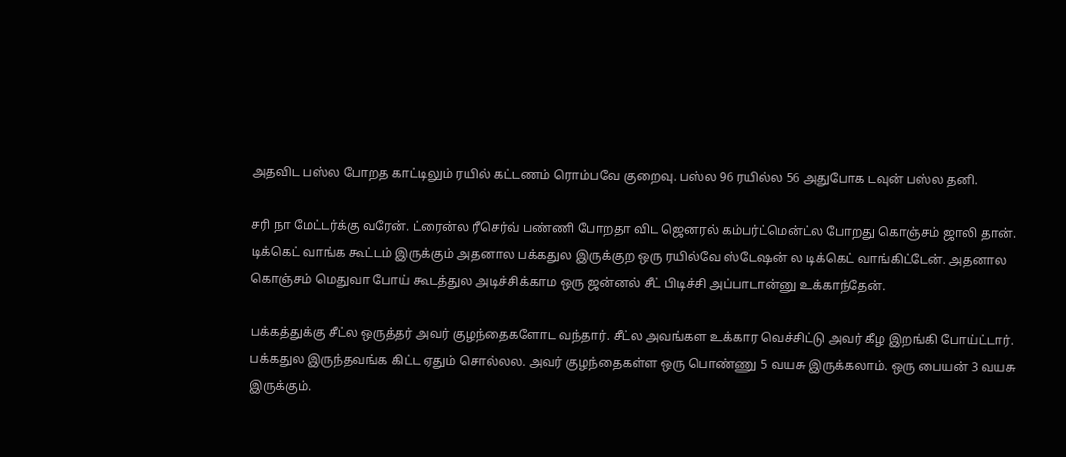அதவிட பஸ்ல போறத காட்டிலும் ரயில் கட்டணம் ரொம்பவே குறைவு. பஸ்ல 96 ரயில்ல 56 அதுபோக டவுன் பஸ்ல தனி.

சரி நா மேட்டர்க்கு வரேன். ட்ரைன்ல ரீசெர்வ் பண்ணி போறதா விட ஜெனரல் கம்பர்ட்மென்ட்ல போறது கொஞ்சம் ஜாலி தான். டிக்கெட் வாங்க கூட்டம் இருக்கும் அதனால பக்கதுல இருக்குற ஒரு ரயில்வே ஸ்டேஷன் ல டிக்கெட் வாங்கிட்டேன். அதனால கொஞ்சம் மெதுவா போய் கூடத்துல அடிச்சிக்காம ஒரு ஜன்னல் சீட் பிடிச்சி அப்பாடான்னு உக்காந்தேன்.

பக்கத்துக்கு சீட்ல ஒருத்தர் அவர் குழந்தைகளோட வந்தார். சீட்ல அவங்கள உக்கார வெச்சிட்டு அவர் கீழ இறங்கி போய்ட்டார். பக்கதுல இருந்தவங்க கிட்ட ஏதும் சொல்லல. அவர் குழந்தைகள்ள ஒரு பொண்ணு 5 வயசு இருக்கலாம். ஒரு பையன் 3 வயசு இருக்கும்.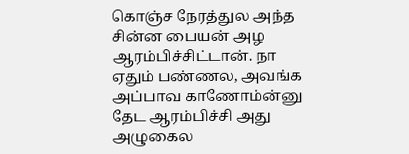கொஞ்ச நேரத்துல அந்த சின்ன பையன் அழ ஆரம்பிச்சிட்டான். நா ஏதும் பண்ணல, அவங்க அப்பாவ காணோம்ன்னு தேட ஆரம்பிச்சி அது அழுகைல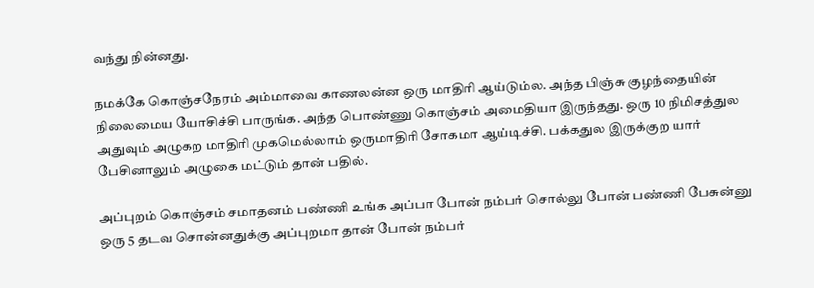வந்து நின்னது.

நமக்கே கொஞ்சநேரம் அம்மாவை காணலன்ன ஒரு மாதிரி ஆய்டும்ல. அந்த பிஞ்சு குழந்தையின் நிலைமைய யோசிச்சி பாருங்க. அந்த பொண்ணு கொஞ்சம் அமைதியா இருந்தது. ஒரு 10 நிமிசத்துல அதுவும் அழுகற மாதிரி முகமெல்லாம் ஒருமாதிரி சோகமா ஆய்டிச்சி. பக்கதுல இருக்குற யார் பேசினாலும் அழுகை மட்டும் தான் பதில்.

அப்புறம் கொஞ்சம் சமாதனம் பண்ணி உங்க அப்பா போன் நம்பர் சொல்லு போன் பண்ணி பேசுன்னு ஒரு 5 தடவ சொன்னதுக்கு அப்புறமா தான் போன் நம்பர்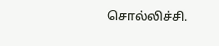சொல்லிச்சி.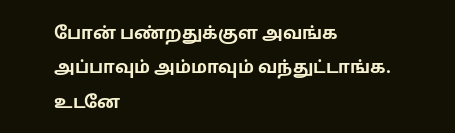போன் பண்றதுக்குள அவங்க அப்பாவும் அம்மாவும் வந்துட்டாங்க. உடனே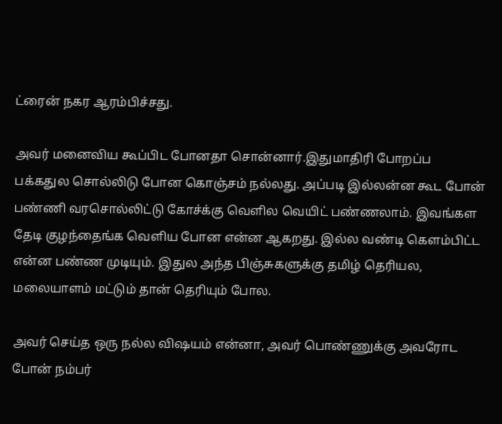ட்ரைன் நகர ஆரம்பிச்சது.

அவர் மனைவிய கூப்பிட போனதா சொன்னார்.இதுமாதிரி போறப்ப பக்கதுல சொல்லிடு போன கொஞ்சம் நல்லது. அப்படி இல்லன்ன கூட போன் பண்ணி வரசொல்லிட்டு கோச்க்கு வெளில வெயிட் பண்ணலாம். இவங்கள தேடி குழந்தைங்க வெளிய போன என்ன ஆகறது. இல்ல வண்டி கெளம்பிட்ட என்ன பண்ண முடியும். இதுல அந்த பிஞ்சுகளுக்கு தமிழ் தெரியல, மலையாளம் மட்டும் தான் தெரியும் போல.

அவர் செய்த ஒரு நல்ல விஷயம் என்னா, அவர் பொண்ணுக்கு அவரோட போன் நம்பர்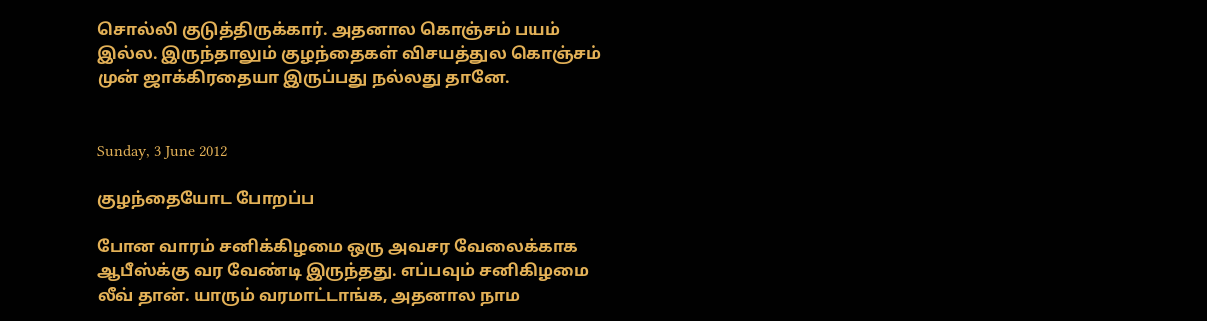சொல்லி குடுத்திருக்கார். அதனால கொஞ்சம் பயம் இல்ல. இருந்தாலும் குழந்தைகள் விசயத்துல கொஞ்சம் முன் ஜாக்கிரதையா இருப்பது நல்லது தானே.


Sunday, 3 June 2012

குழந்தையோட போறப்ப

போன வாரம் சனிக்கிழமை ஒரு அவசர வேலைக்காக ஆபீஸ்க்கு வர வேண்டி இருந்தது. எப்பவும் சனிகிழமை லீவ் தான். யாரும் வரமாட்டாங்க, அதனால நாம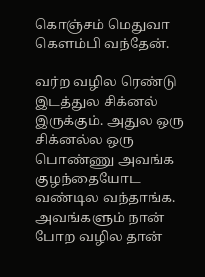கொஞ்சம் மெதுவா கெளம்பி வந்தேன்.

வர்ற வழில ரெண்டு இடத்துல சிக்னல் இருக்கும். அதுல ஒரு சிக்னல்ல ஒரு பொண்ணு அவங்க குழந்தையோட வண்டில வந்தாங்க. அவங்களும் நான் போற வழில தான்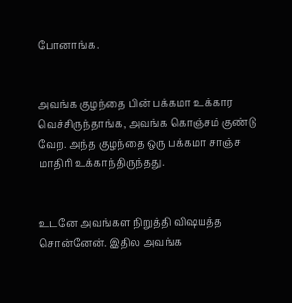போனாங்க.


அவங்க குழந்தை பின் பக்கமா உக்கார வெச்சிருந்தாங்க, அவங்க கொஞ்சம் குண்டு வேற. அந்த குழந்தை ஒரு பக்கமா சாஞ்ச மாதிரி உக்காந்திருந்தது.


உடனே அவங்கள நிறுத்தி விஷயத்த சொன்னேன். இதில அவங்க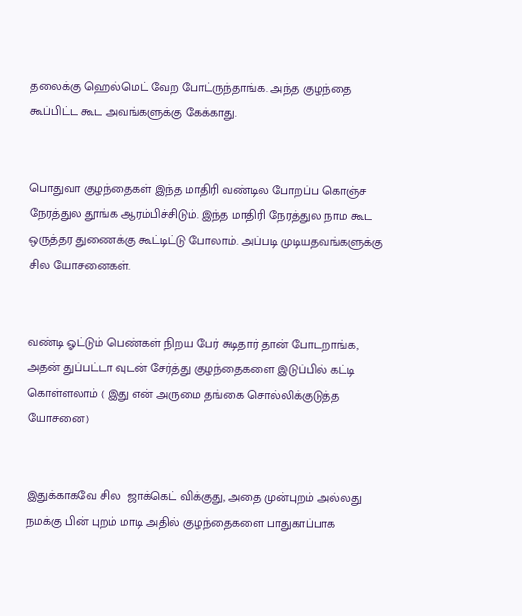தலைக்கு ஹெல்மெட் வேற போட்ருந்தாங்க. அந்த குழந்தை கூப்பிட்ட கூட அவங்களுக்கு கேக்காது.


பொதுவா குழந்தைகள் இந்த மாதிரி வண்டில போறப்ப கொஞ்ச நேரத்துல தூங்க ஆரம்பிச்சிடும். இந்த மாதிரி நேரத்துல நாம கூட ஒருத்தர துணைக்கு கூட்டிட்டு போலாம். அப்படி முடியதவங்களுக்கு சில யோசனைகள்.


வண்டி ஓட்டும் பெண்கள் நிறய பேர் சுடிதார் தான் போடறாங்க, அதன் துப்பட்டா வுடன் சேர்த்து குழந்தைகளை இடுப்பில் கட்டி கொள்ளலாம் ( இது என் அருமை தங்கை சொல்லிக்குடுத்த யோசனை)


இதுக்காகவே சில  ஜாக்கெட் விக்குது, அதை முன்புறம் அல்லது நமக்கு பின் புறம் மாடி அதில் குழந்தைகளை பாதுகாப்பாக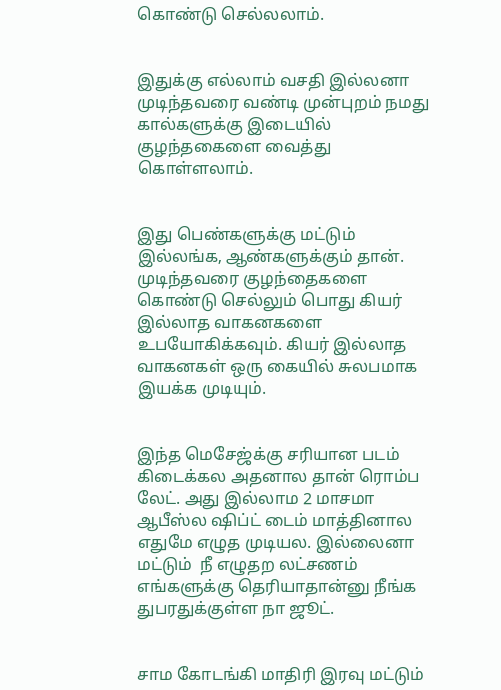கொண்டு செல்லலாம்.


இதுக்கு எல்லாம் வசதி இல்லனா முடிந்தவரை வண்டி முன்புறம் நமது கால்களுக்கு இடையில் குழந்தகைளை வைத்து கொள்ளலாம்.


இது பெண்களுக்கு மட்டும் இல்லங்க, ஆண்களுக்கும் தான். முடிந்தவரை குழந்தைகளை கொண்டு செல்லும் பொது கியர் இல்லாத வாகனகளை உபயோகிக்கவும். கியர் இல்லாத வாகனகள் ஒரு கையில் சுலபமாக இயக்க முடியும்.


இந்த மெசேஜ்க்கு சரியான படம் கிடைக்கல அதனால தான் ரொம்ப லேட். அது இல்லாம 2 மாசமா ஆபீஸ்ல ஷிப்ட் டைம் மாத்தினால எதுமே எழுத முடியல. இல்லைனா மட்டும்  நீ எழுதற லட்சணம் எங்களுக்கு தெரியாதான்னு நீங்க துபரதுக்குள்ள நா ஜூட்.


சாம கோடங்கி மாதிரி இரவு மட்டும்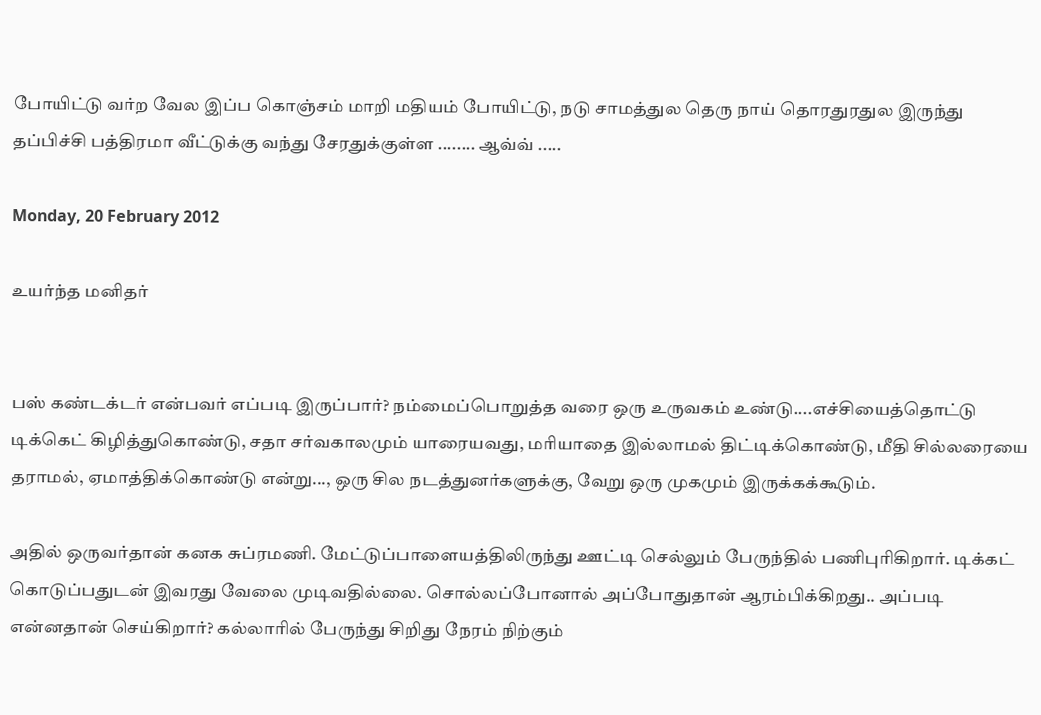போயிட்டு வர்ற வேல இப்ப கொஞ்சம் மாறி மதியம் போயிட்டு, நடு சாமத்துல தெரு நாய் தொரதுரதுல இருந்து தப்பிச்சி பத்திரமா வீட்டுக்கு வந்து சேரதுக்குள்ள ........ ஆவ்வ் .....

Monday, 20 February 2012

உயர்ந்த மனிதர்


பஸ் கண்டக்டர் என்பவர் எப்படி இருப்பார்? நம்மைப்பொறுத்த வரை ஒரு உருவகம் உண்டு....எச்சியைத்தொட்டு டிக்கெட் கிழித்துகொண்டு, சதா சர்வகாலமும் யாரையவது, மரியாதை இல்லாமல் திட்டிக்கொண்டு, மீதி சில்லரையை தராமல், ஏமாத்திக்கொண்டு என்று..., ஒரு சில நடத்துனர்களுக்கு, வேறு ஒரு முகமும் இருக்கக்கூடும்.

அதில் ஒருவர்தான் கனக சுப்ரமணி. மேட்டுப்பாளையத்திலிருந்து ஊட்டி செல்லும் பேருந்தில் பணிபுரிகிறார். டிக்கட் கொடுப்பதுடன் இவரது வேலை முடிவதில்லை. சொல்லப்போனால் அப்போதுதான் ஆரம்பிக்கிறது.. அப்படி என்னதான் செய்கிறார்? கல்லாரில் பேருந்து சிறிது நேரம் நிற்கும்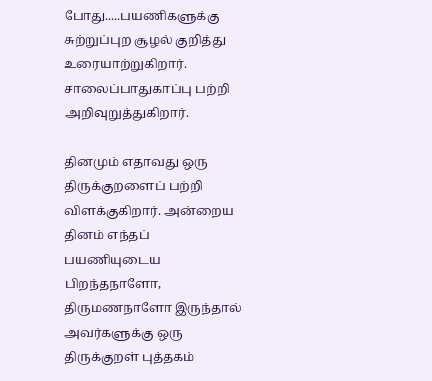போது.....பயணிகளுக்கு சுற்றுப்புற சூழல் குறித்து உரையாற்றுகிறார். சாலைப்பாதுகாப்பு பற்றி அறிவுறுத்துகிறார்.

தினமும் எதாவது ஒரு திருக்குறளைப் பற்றி விளக்குகிறார். அன்றைய தினம் எந்தப் பயணியுடைய பிறந்தநாளோ, திருமணநாளோ இருந்தால் அவர்களுக்கு ஒரு திருக்குறள் புத்தகம்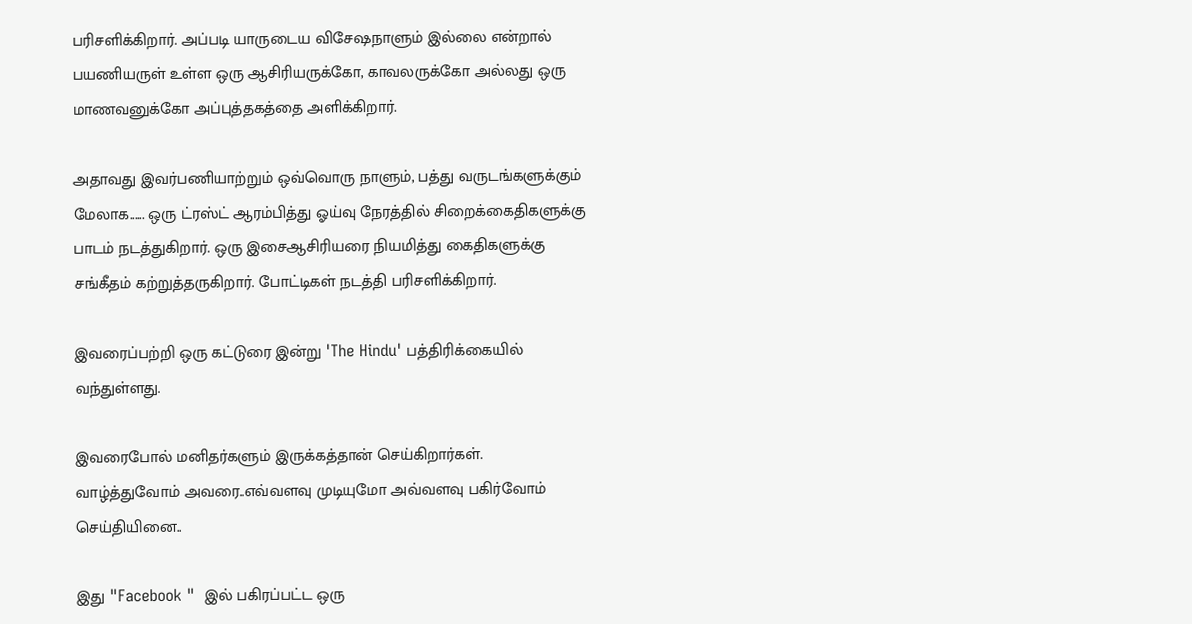பரிசளிக்கிறார். அப்படி யாருடைய விசேஷநாளும் இல்லை என்றால் பயணியருள் உள்ள ஒரு ஆசிரியருக்கோ, காவலருக்கோ அல்லது ஒரு மாணவனுக்கோ அப்புத்தகத்தை அளிக்கிறார்.

அதாவது இவர்பணியாற்றும் ஒவ்வொரு நாளும், பத்து வருடங்களுக்கும் மேலாக...... ஒரு ட்ரஸ்ட் ஆரம்பித்து ஓய்வு நேரத்தில் சிறைக்கைதிகளுக்கு பாடம் நடத்துகிறார். ஒரு இசைஆசிரியரை நியமித்து கைதிகளுக்கு சங்கீதம் கற்றுத்தருகிறார். போட்டிகள் நடத்தி பரிசளிக்கிறார்.

இவரைப்பற்றி ஒரு கட்டுரை இன்று 'The Hindu' பத்திரிக்கையில் வந்துள்ளது.

இவரைபோல் மனிதர்களும் இருக்கத்தான் செய்கிறார்கள்.
வாழ்த்துவோம் அவரை..எவ்வளவு முடியுமோ அவ்வளவு பகிர்வோம் செய்தியினை..

இது "Facebook "  இல் பகிரப்பட்ட ஒரு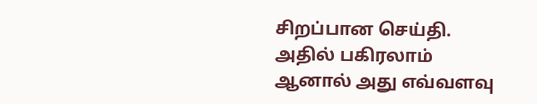சிறப்பான செய்தி. அதில் பகிரலாம் ஆனால் அது எவ்வளவு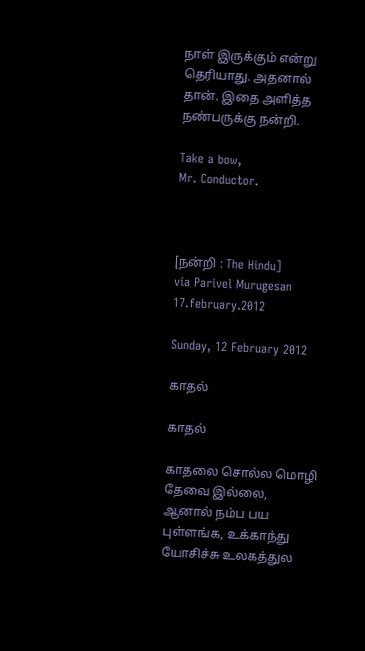நாள் இருக்கும் என்று தெரியாது. அதனால் தான். இதை அளித்த நண்பருக்கு நன்றி.

Take a bow,
Mr. Conductor.



[நன்றி : The Hindu]
via Parivel Murugesan
17.february.2012

Sunday, 12 February 2012

காதல்

காதல்

காதலை சொல்ல மொழி தேவை இல்லை, ஆனால் நம்ப பய புள்ளங்க, உக்காந்து யோசிச்சு உலகத்துல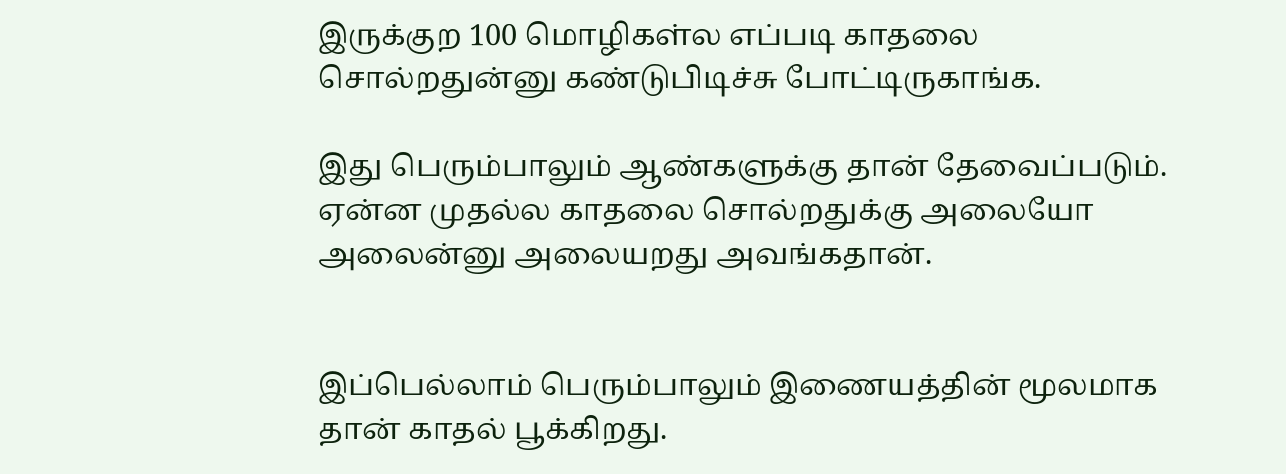இருக்குற 100 மொழிகள்ல எப்படி காதலை சொல்றதுன்னு கண்டுபிடிச்சு போட்டிருகாங்க.

இது பெரும்பாலும் ஆண்களுக்கு தான் தேவைப்படும். ஏன்ன முதல்ல காதலை சொல்றதுக்கு அலையோ அலைன்னு அலையறது அவங்கதான்.


இப்பெல்லாம் பெரும்பாலும் இணையத்தின் மூலமாக தான் காதல் பூக்கிறது.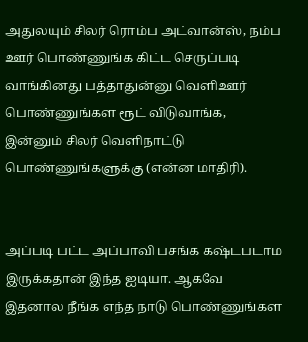அதுலயும் சிலர் ரொம்ப அட்வான்ஸ், நம்ப ஊர் பொண்ணுங்க கிட்ட செருப்படி வாங்கினது பத்தாதுன்னு வெளிஊர் பொண்ணுங்கள ரூட் விடுவாங்க, இன்னும் சிலர் வெளிநாட்டு பொண்ணுங்களுக்கு (என்ன மாதிரி).


அப்படி பட்ட அப்பாவி பசங்க கஷ்டபடாம இருக்கதான் இந்த ஐடியா. ஆகவே இதனால நீங்க எந்த நாடு பொண்ணுங்கள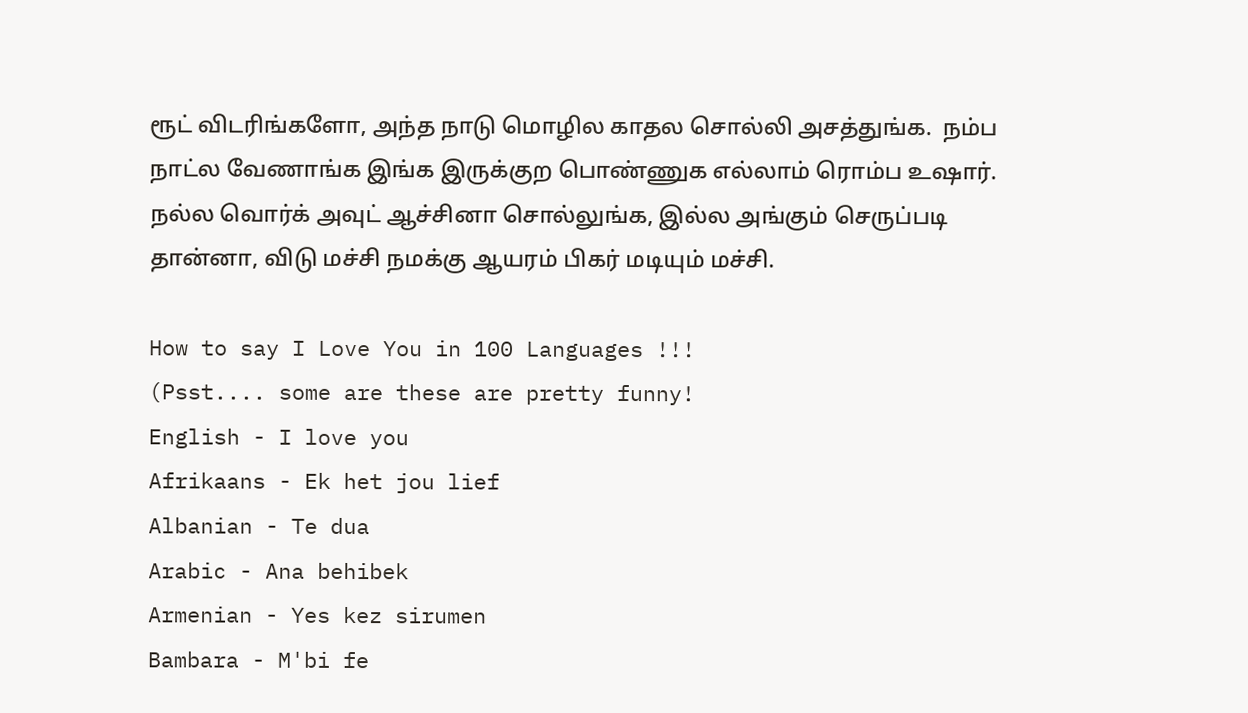ரூட் விடரிங்களோ, அந்த நாடு மொழில காதல சொல்லி அசத்துங்க.  நம்ப நாட்ல வேணாங்க இங்க இருக்குற பொண்ணுக எல்லாம் ரொம்ப உஷார்.  நல்ல வொர்க் அவுட் ஆச்சினா சொல்லுங்க, இல்ல அங்கும் செருப்படி தான்னா, விடு மச்சி நமக்கு ஆயரம் பிகர் மடியும் மச்சி.

How to say I Love You in 100 Languages !!!
(Psst.... some are these are pretty funny!
English - I love you
Afrikaans - Ek het jou lief
Albanian - Te dua
Arabic - Ana behibek
Armenian - Yes kez sirumen
Bambara - M'bi fe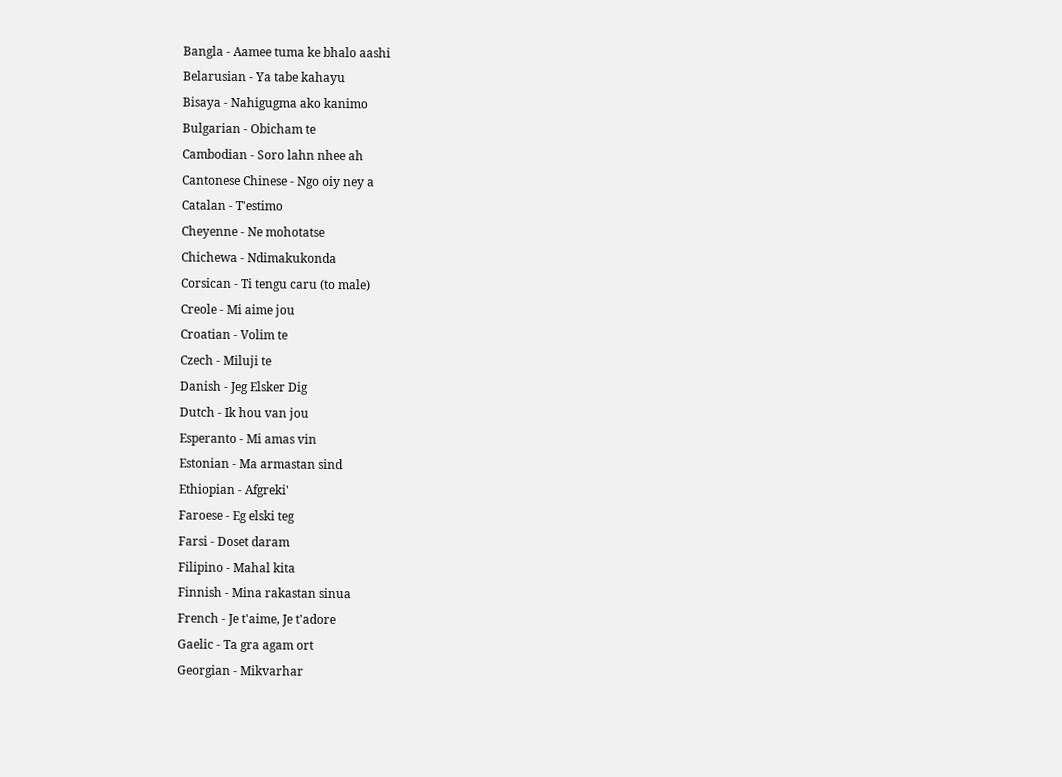Bangla - Aamee tuma ke bhalo aashi
Belarusian - Ya tabe kahayu
Bisaya - Nahigugma ako kanimo
Bulgarian - Obicham te
Cambodian - Soro lahn nhee ah
Cantonese Chinese - Ngo oiy ney a
Catalan - T'estimo
Cheyenne - Ne mohotatse
Chichewa - Ndimakukonda
Corsican - Ti tengu caru (to male)
Creole - Mi aime jou
Croatian - Volim te
Czech - Miluji te
Danish - Jeg Elsker Dig
Dutch - Ik hou van jou
Esperanto - Mi amas vin
Estonian - Ma armastan sind
Ethiopian - Afgreki'
Faroese - Eg elski teg
Farsi - Doset daram
Filipino - Mahal kita
Finnish - Mina rakastan sinua
French - Je t'aime, Je t'adore
Gaelic - Ta gra agam ort
Georgian - Mikvarhar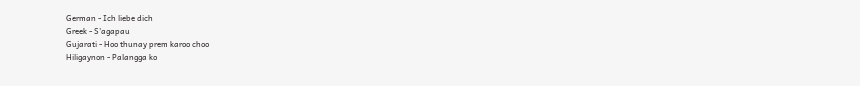German - Ich liebe dich
Greek - S'agapau
Gujarati - Hoo thunay prem karoo choo
Hiligaynon - Palangga ko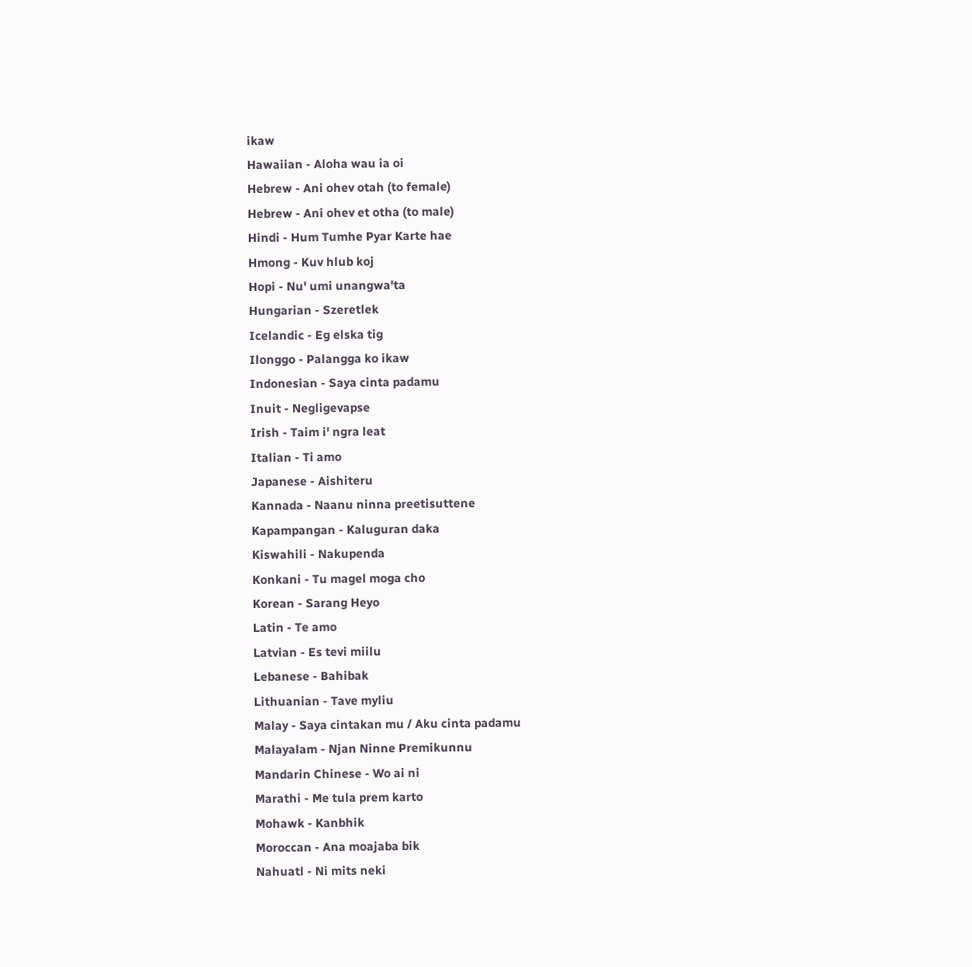ikaw
Hawaiian - Aloha wau ia oi
Hebrew - Ani ohev otah (to female)
Hebrew - Ani ohev et otha (to male)
Hindi - Hum Tumhe Pyar Karte hae
Hmong - Kuv hlub koj
Hopi - Nu' umi unangwa'ta
Hungarian - Szeretlek
Icelandic - Eg elska tig
Ilonggo - Palangga ko ikaw
Indonesian - Saya cinta padamu
Inuit - Negligevapse
Irish - Taim i' ngra leat
Italian - Ti amo
Japanese - Aishiteru
Kannada - Naanu ninna preetisuttene
Kapampangan - Kaluguran daka
Kiswahili - Nakupenda
Konkani - Tu magel moga cho
Korean - Sarang Heyo
Latin - Te amo
Latvian - Es tevi miilu
Lebanese - Bahibak
Lithuanian - Tave myliu
Malay - Saya cintakan mu / Aku cinta padamu
Malayalam - Njan Ninne Premikunnu
Mandarin Chinese - Wo ai ni
Marathi - Me tula prem karto
Mohawk - Kanbhik
Moroccan - Ana moajaba bik
Nahuatl - Ni mits neki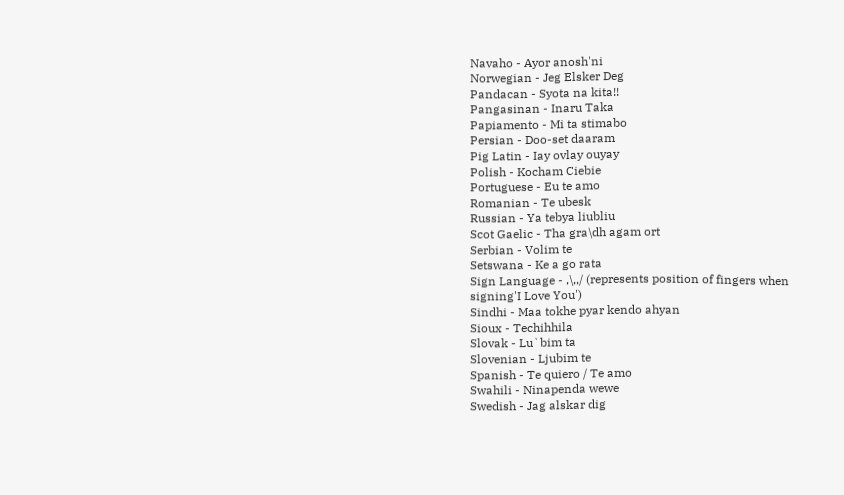Navaho - Ayor anosh'ni
Norwegian - Jeg Elsker Deg
Pandacan - Syota na kita!!
Pangasinan - Inaru Taka
Papiamento - Mi ta stimabo
Persian - Doo-set daaram
Pig Latin - Iay ovlay ouyay
Polish - Kocham Ciebie
Portuguese - Eu te amo
Romanian - Te ubesk
Russian - Ya tebya liubliu
Scot Gaelic - Tha gra\dh agam ort
Serbian - Volim te
Setswana - Ke a go rata
Sign Language - ,\,,/ (represents position of fingers when
signing'I Love You')
Sindhi - Maa tokhe pyar kendo ahyan
Sioux - Techihhila
Slovak - Lu`bim ta
Slovenian - Ljubim te
Spanish - Te quiero / Te amo
Swahili - Ninapenda wewe
Swedish - Jag alskar dig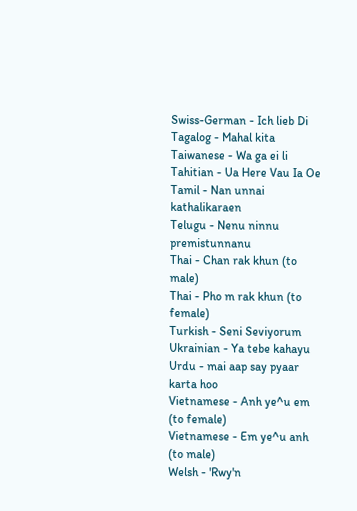Swiss-German - Ich lieb Di
Tagalog - Mahal kita
Taiwanese - Wa ga ei li
Tahitian - Ua Here Vau Ia Oe
Tamil - Nan unnai kathalikaraen
Telugu - Nenu ninnu premistunnanu
Thai - Chan rak khun (to male)
Thai - Pho m rak khun (to female)
Turkish - Seni Seviyorum
Ukrainian - Ya tebe kahayu
Urdu - mai aap say pyaar karta hoo
Vietnamese - Anh ye^u em (to female)
Vietnamese - Em ye^u anh (to male)
Welsh - 'Rwy'n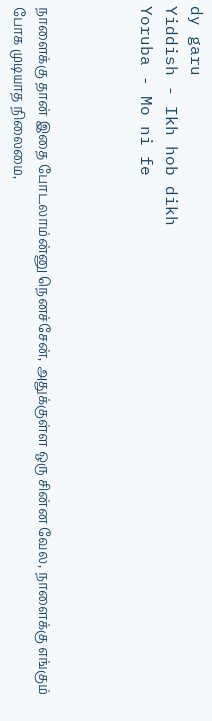dy garu
Yiddish - Ikh hob dikh
Yoruba - Mo ni fe



நாளைக்கு தான் இதை போடலாம்ன்னு நெனச்சேன், அதுக்குள்ள ஒரு சின்ன வேல, நாளைக்கு எங்கும் போக முடியாத நிலைமை,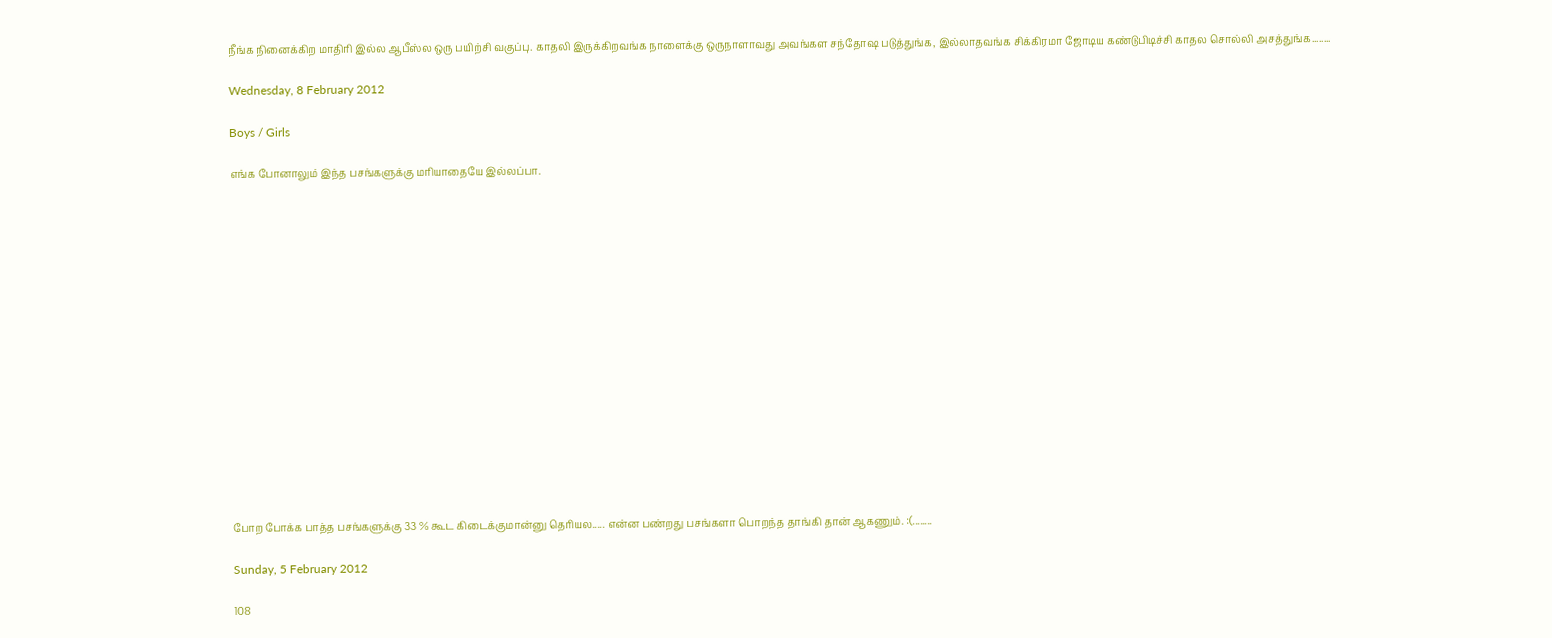நீங்க நினைக்கிற மாதிரி இல்ல ஆபீஸ்ல ஒரு பயிற்சி வகுப்பு. காதலி இருக்கிறவங்க நாளைக்கு ஒருநாளாவது அவங்கள சந்தோஷ படுத்துங்க, இல்லாதவங்க சிக்கிரமா ஜோடிய கண்டுபிடிச்சி காதல சொல்லி அசத்துங்க........

Wednesday, 8 February 2012

Boys / Girls

எங்க போனாலும் இந்த பசங்களுக்கு மரியாதையே இல்லப்பா.
















போற போக்க பாத்த பசங்களுக்கு 33 % கூட கிடைக்குமான்னு தெரியல..... என்ன பண்றது பசங்களா பொறந்த தாங்கி தான் ஆகணும். :(........

Sunday, 5 February 2012

108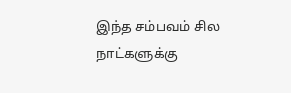இந்த சம்பவம் சில நாட்களுக்கு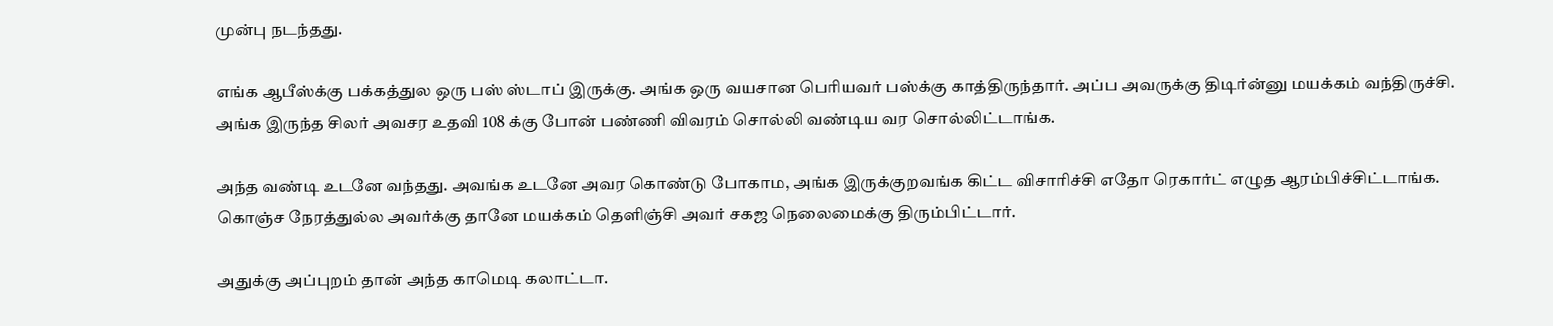முன்பு நடந்தது.

எங்க ஆபீஸ்க்கு பக்கத்துல ஒரு பஸ் ஸ்டாப் இருக்கு. அங்க ஒரு வயசான பெரியவர் பஸ்க்கு காத்திருந்தார். அப்ப அவருக்கு திடிர்ன்னு மயக்கம் வந்திருச்சி. அங்க இருந்த சிலர் அவசர உதவி 108 க்கு போன் பண்ணி விவரம் சொல்லி வண்டிய வர சொல்லிட்டாங்க.

அந்த வண்டி உடனே வந்தது. அவங்க உடனே அவர கொண்டு போகாம, அங்க இருக்குறவங்க கிட்ட விசாரிச்சி எதோ ரெகார்ட் எழுத ஆரம்பிச்சிட்டாங்க. கொஞ்ச நேரத்துல்ல அவர்க்கு தானே மயக்கம் தெளிஞ்சி அவர் சகஜ நெலைமைக்கு திரும்பிட்டார்.

அதுக்கு அப்புறம் தான் அந்த காமெடி கலாட்டா.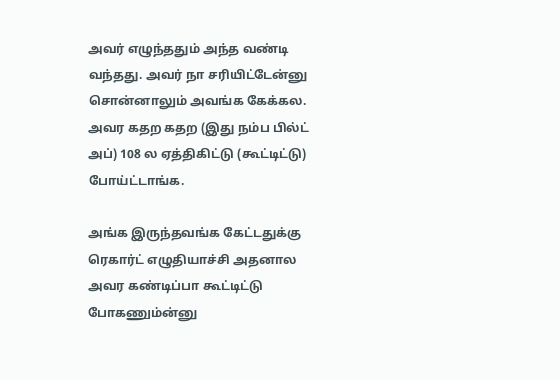அவர் எழுந்ததும் அந்த வண்டி வந்தது. அவர் நா சரியிட்டேன்னு சொன்னாலும் அவங்க கேக்கல. அவர கதற கதற (இது நம்ப பில்ட் அப்) 108 ல ஏத்திகிட்டு (கூட்டிட்டு) போய்ட்டாங்க.

அங்க இருந்தவங்க கேட்டதுக்கு ரெகார்ட் எழுதியாச்சி அதனால அவர கண்டிப்பா கூட்டிட்டு போகணும்ன்னு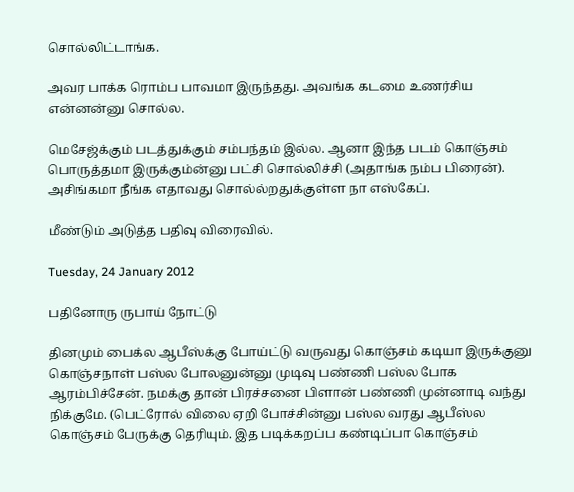சொல்லிட்டாங்க.

அவர பாக்க ரொம்ப பாவமா இருந்தது. அவங்க கடமை உணர்சிய என்னன்னு சொல்ல.

மெசேஜ்க்கும் படத்துக்கும் சம்பந்தம் இல்ல. ஆனா இந்த படம் கொஞ்சம் பொருத்தமா இருக்கும்ன்னு பட்சி சொல்லிச்சி (அதாங்க நம்ப பிரைன்). அசிங்கமா நீங்க எதாவது சொல்ல்றதுக்குள்ள நா எஸ்கேப்.

மீண்டும் அடுத்த பதிவு விரைவில்.

Tuesday, 24 January 2012

பதினோரு ருபாய் நோட்டு

தினமும் பைக்ல ஆபீஸ்க்கு போய்ட்டு வருவது கொஞ்சம் கடியா இருக்குனு கொஞ்சநாள் பஸ்ல போலனுன்னு முடிவு பண்ணி பஸ்ல போக ஆரம்பிச்சேன். நமக்கு தான் பிரச்சனை பிளான் பண்ணி முன்னாடி வந்து நிக்குமே. (பெட்ரோல் விலை ஏறி போச்சின்னு பஸ்ல வரது ஆபீஸ்ல கொஞ்சம் பேருக்கு தெரியும். இத படிக்கறப்ப கண்டிப்பா கொஞ்சம்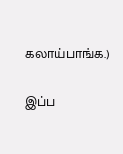கலாய்பாங்க.)

இப்ப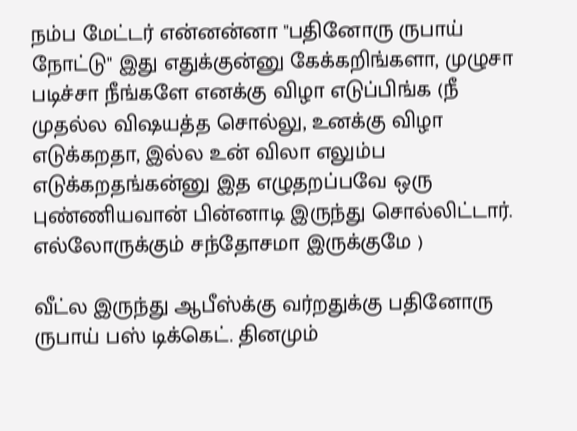நம்ப மேட்டர் என்னன்னா "பதினோரு ருபாய் நோட்டு" இது எதுக்குன்னு கேக்கறிங்களா, முழுசா படிச்சா நீங்களே எனக்கு விழா எடுப்பிங்க (நீ முதல்ல விஷயத்த சொல்லு, உனக்கு விழா எடுக்கறதா, இல்ல உன் விலா எலும்ப எடுக்கறதங்கன்னு இத எழுதறப்பவே ஒரு புண்ணியவான் பின்னாடி இருந்து சொல்லிட்டார். எல்லோருக்கும் சந்தோசமா இருக்குமே )

வீட்ல இருந்து ஆபீஸ்க்கு வர்றதுக்கு பதினோரு ருபாய் பஸ் டிக்கெட். தினமும்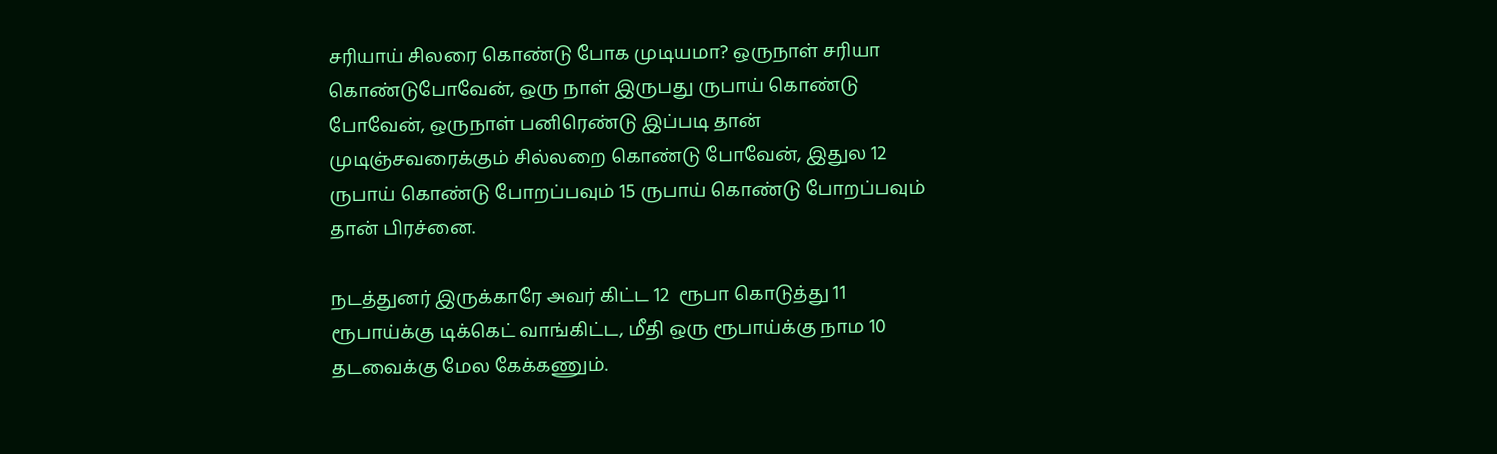சரியாய் சிலரை கொண்டு போக முடியமா? ஒருநாள் சரியா கொண்டுபோவேன், ஒரு நாள் இருபது ருபாய் கொண்டு போவேன், ஒருநாள் பனிரெண்டு இப்படி தான் முடிஞ்சவரைக்கும் சில்லறை கொண்டு போவேன், இதுல 12 ருபாய் கொண்டு போறப்பவும் 15 ருபாய் கொண்டு போறப்பவும் தான் பிரச்னை.

நடத்துனர் இருக்காரே அவர் கிட்ட 12  ரூபா கொடுத்து 11 ரூபாய்க்கு டிக்கெட் வாங்கிட்ட, மீதி ஒரு ரூபாய்க்கு நாம 10 தடவைக்கு மேல கேக்கணும்.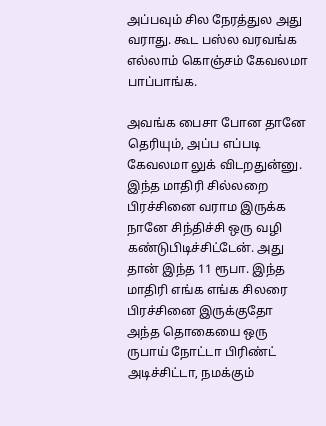அப்பவும் சில நேரத்துல அது வராது. கூட பஸ்ல வரவங்க எல்லாம் கொஞ்சம் கேவலமா பாப்பாங்க.

அவங்க பைசா போன தானே தெரியும், அப்ப எப்படி கேவலமா லுக் விடறதுன்னு. இந்த மாதிரி சில்லறை பிரச்சினை வராம இருக்க நானே சிந்திச்சி ஒரு வழி கண்டுபிடிச்சிட்டேன். அது தான் இந்த 11 ரூபா. இந்த மாதிரி எங்க எங்க சிலரை பிரச்சினை இருக்குதோ அந்த தொகையை ஒரு ருபாய் நோட்டா பிரிண்ட் அடிச்சிட்டா, நமக்கும்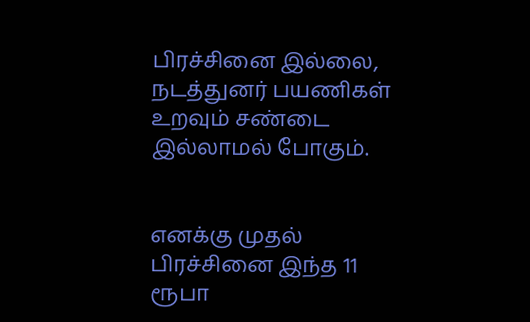பிரச்சினை இல்லை, நடத்துனர் பயணிகள் உறவும் சண்டை இல்லாமல் போகும்.


எனக்கு முதல் பிரச்சினை இந்த 11 ரூபா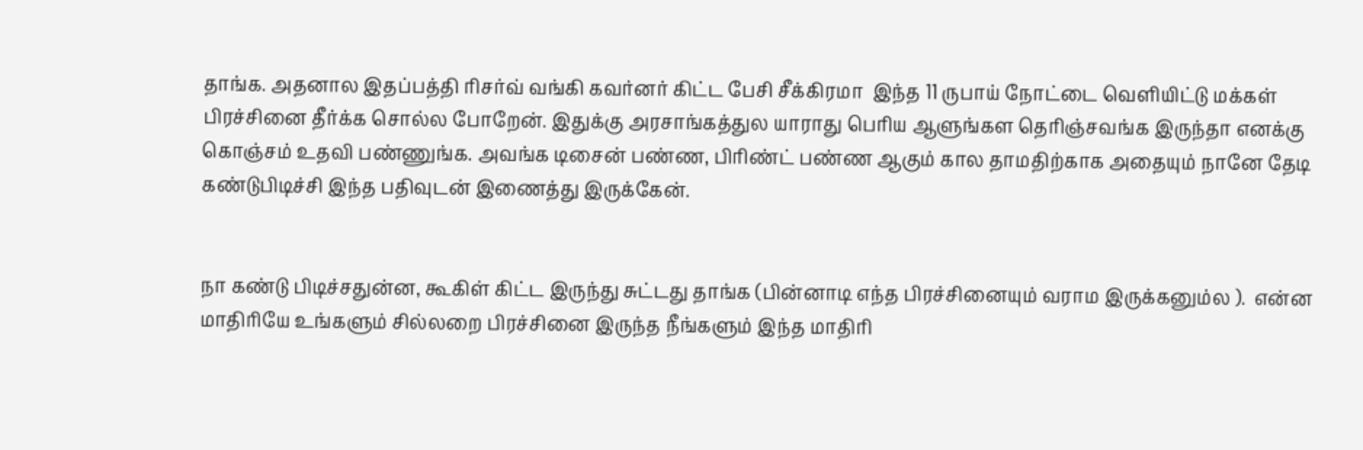தாங்க. அதனால இதப்பத்தி ரிசர்வ் வங்கி கவர்னர் கிட்ட பேசி சீக்கிரமா  இந்த 11 ருபாய் நோட்டை வெளியிட்டு மக்கள் பிரச்சினை தீர்க்க சொல்ல போறேன். இதுக்கு அரசாங்கத்துல யாராது பெரிய ஆளுங்கள தெரிஞ்சவங்க இருந்தா எனக்கு கொஞ்சம் உதவி பண்ணுங்க. அவங்க டிசைன் பண்ண, பிரிண்ட் பண்ண ஆகும் கால தாமதிற்காக அதையும் நானே தேடி கண்டுபிடிச்சி இந்த பதிவுடன் இணைத்து இருக்கேன்.


நா கண்டு பிடிச்சதுன்ன, கூகிள் கிட்ட இருந்து சுட்டது தாங்க (பின்னாடி எந்த பிரச்சினையும் வராம இருக்கனும்ல ).  என்ன மாதிரியே உங்களும் சில்லறை பிரச்சினை இருந்த நீங்களும் இந்த மாதிரி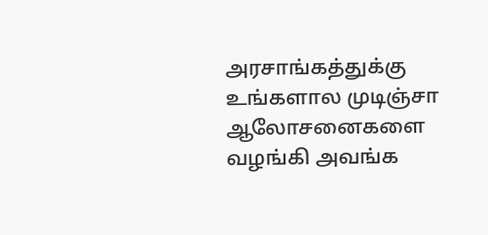அரசாங்கத்துக்கு உங்களால முடிஞ்சா ஆலோசனைகளை வழங்கி அவங்க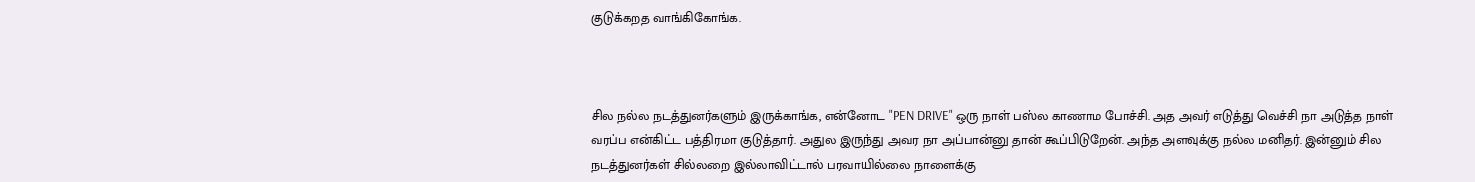குடுக்கறத வாங்கிகோங்க.



சில நல்ல நடத்துனர்களும் இருக்காங்க, என்னோட "PEN DRIVE" ஒரு நாள் பஸ்ல காணாம போச்சி. அத அவர் எடுத்து வெச்சி நா அடுத்த நாள் வரப்ப என்கிட்ட பத்திரமா குடுத்தார். அதுல இருந்து அவர நா அப்பான்னு தான் கூப்பிடுறேன். அந்த அளவுக்கு நல்ல மனிதர். இன்னும் சில நடத்துனர்கள் சில்லறை இல்லாவிட்டால் பரவாயில்லை நாளைக்கு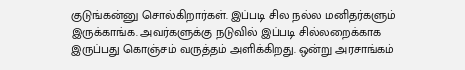குடுங்கன்னு சொல்கிறார்கள். இப்படி சில நல்ல மனிதர்களும் இருக்காங்க. அவர்களுக்கு நடுவில் இப்படி சில்லறைக்காக இருப்பது கொஞ்சம் வருத்தம் அளிக்கிறது. ஒன்று அரசாங்கம்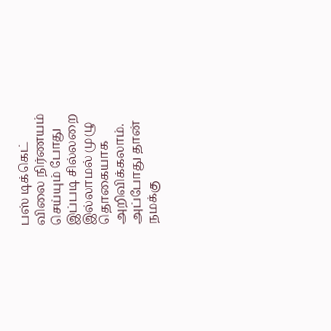பஸ் டிக்கெட் விலை நிர்ணயம் செய்யும் போது இப்படி சில்லறை இல்லாமல் முழு தொகையாக அறிவிக்கலாம். அப்போது தான் நமக்கு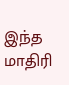இந்த மாதிரி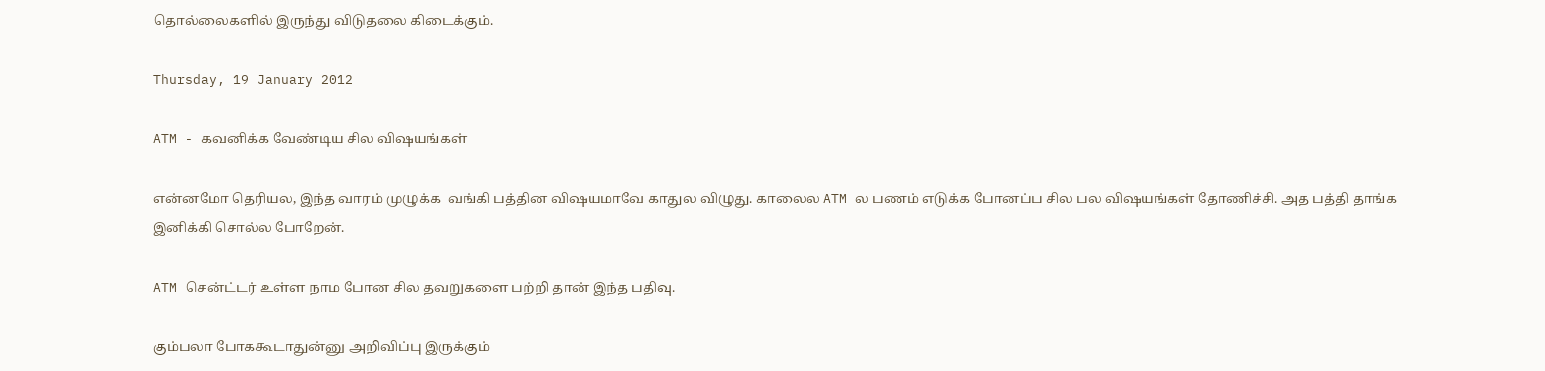தொல்லைகளில் இருந்து விடுதலை கிடைக்கும்.

Thursday, 19 January 2012

ATM - கவனிக்க வேண்டிய சில விஷயங்கள்

என்னமோ தெரியல, இந்த வாரம் முழுக்க  வங்கி பத்தின விஷயமாவே காதுல விழுது. காலைல ATM ல பணம் எடுக்க போனப்ப சில பல விஷயங்கள் தோணிச்சி. அத பத்தி தாங்க இனிக்கி சொல்ல போறேன்.

ATM சென்ட்டர் உள்ள நாம போன சில தவறுகளை பற்றி தான் இந்த பதிவு.

கும்பலா போககூடாதுன்னு அறிவிப்பு இருக்கும்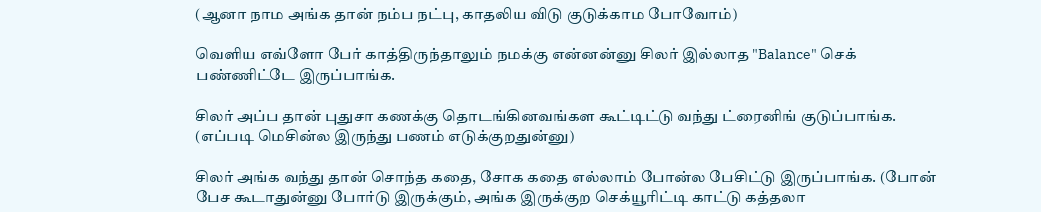(ஆனா நாம அங்க தான் நம்ப நட்பு, காதலிய விடு குடுக்காம போவோம்)

வெளிய எவ்ளோ பேர் காத்திருந்தாலும் நமக்கு என்னன்னு சிலர் இல்லாத "Balance" செக் பண்ணிட்டே இருப்பாங்க.

சிலர் அப்ப தான் புதுசா கணக்கு தொடங்கினவங்கள கூட்டிட்டு வந்து ட்ரைனிங் குடுப்பாங்க. (எப்படி மெசின்ல இருந்து பணம் எடுக்குறதுன்னு)

சிலர் அங்க வந்து தான் சொந்த கதை, சோக கதை எல்லாம் போன்ல பேசிட்டு இருப்பாங்க. (போன் பேச கூடாதுன்னு போர்டு இருக்கும், அங்க இருக்குற செக்யூரிட்டி காட்டு கத்தலா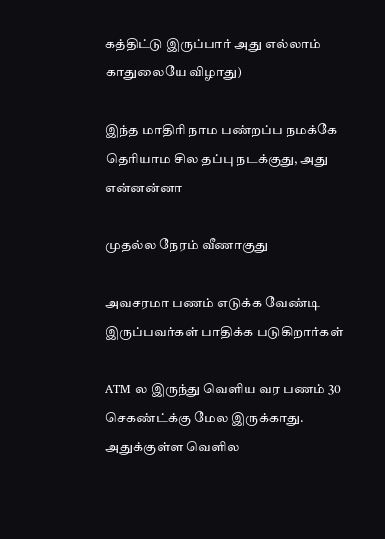கத்திட்டு இருப்பார் அது எல்லாம் காதுலையே விழாது)

இந்த மாதிரி நாம பண்றப்ப நமக்கே தெரியாம சில தப்பு நடக்குது, அது என்னன்னா

முதல்ல நேரம் வீணாகுது

அவசரமா பணம் எடுக்க வேண்டி இருப்பவர்கள் பாதிக்க படுகிறார்கள்

ATM ல இருந்து வெளிய வர பணம் 30 செகண்ட்க்கு மேல இருக்காது. அதுக்குள்ள வெளில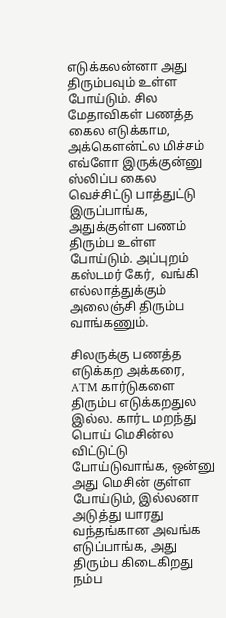எடுக்கலன்னா அது திரும்பவும் உள்ள போய்டும். சில மேதாவிகள் பணத்த கைல எடுக்காம, அக்கௌன்ட்ல மிச்சம் எவ்ளோ இருக்குன்னு ஸ்லிப்ப கைல வெச்சிட்டு பாத்துட்டு இருப்பாங்க, அதுக்குள்ள பணம் திரும்ப உள்ள போய்டும். அப்புறம் கஸ்டமர் கேர்,  வங்கி எல்லாத்துக்கும் அலைஞ்சி திரும்ப வாங்கணும்.

சிலருக்கு பணத்த எடுக்கற அக்கரை, ATM கார்டுகளை திரும்ப எடுக்கறதுல இல்ல. கார்ட மறந்து பொய் மெசின்ல விட்டுட்டு போய்டுவாங்க, ஒன்னு அது மெசின் குள்ள போய்டும், இல்லனா அடுத்து யாரது வந்தங்கான அவங்க எடுப்பாங்க, அது திரும்ப கிடைகிறது நம்ப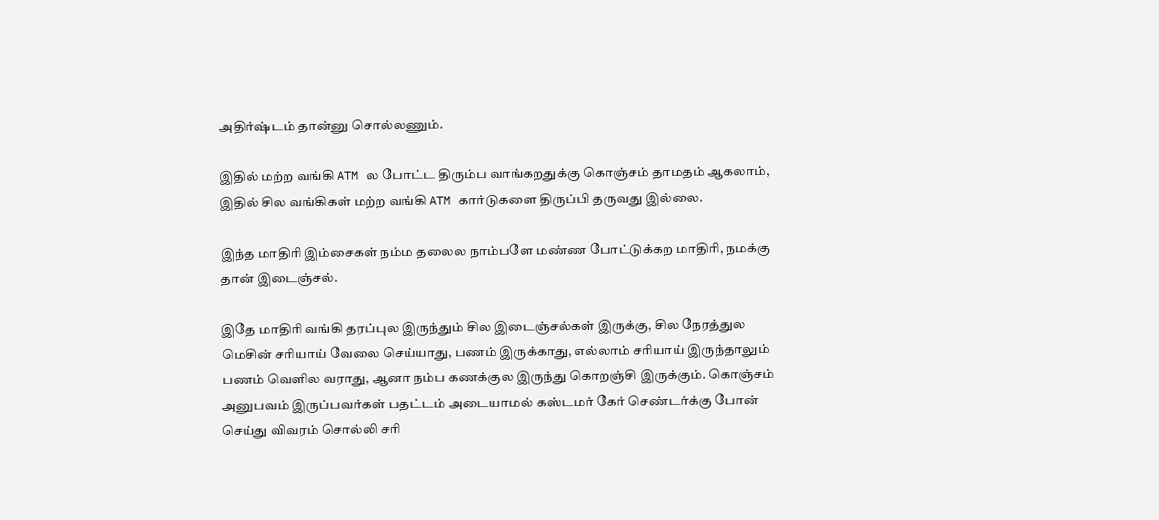அதிர்ஷ்டம் தான்னு சொல்லணும்.

இதில் மற்ற வங்கி ATM ல போட்ட திரும்ப வாங்கறதுக்கு கொஞ்சம் தாமதம் ஆகலாம், இதில் சில வங்கிகள் மற்ற வங்கி ATM கார்டுகளை திருப்பி தருவது இல்லை.

இந்த மாதிரி இம்சைகள் நம்ம தலைல நாம்பளே மண்ண போட்டுக்கற மாதிரி, நமக்கு தான் இடைஞ்சல்.

இதே மாதிரி வங்கி தரப்புல இருந்தும் சில இடைஞ்சல்கள் இருக்கு, சில நேரத்துல மெசின் சரியாய் வேலை செய்யாது, பணம் இருக்காது, எல்லாம் சரியாய் இருந்தாலும் பணம் வெளில வராது, ஆனா நம்ப கணக்குல இருந்து கொறஞ்சி இருக்கும். கொஞ்சம் அனுபவம் இருப்பவர்கள் பதட்டம் அடையாமல் கஸ்டமர் கேர் செண்டர்க்கு போன் செய்து விவரம் சொல்லி சரி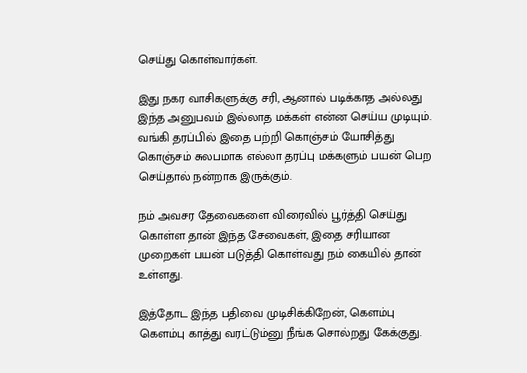செய்து கொள்வார்கள்.

இது நகர வாசிகளுக்கு சரி, ஆனால் படிக்காத அல்லது இந்த அனுபவம் இல்லாத மக்கள் என்ன செய்ய முடியும். வங்கி தரப்பில் இதை பற்றி கொஞ்சம் யோசித்து கொஞ்சம் சுலபமாக எல்லா தரப்பு மக்களும் பயன் பெற செய்தால் நன்றாக இருக்கும்.

நம் அவசர தேவைகளை விரைவில் பூர்த்தி செய்து கொள்ள தான் இந்த சேவைகள், இதை சரியான முறைகள் பயன் படுத்தி கொள்வது நம் கையில் தான் உள்ளது.

இத்தோட இந்த பதிவை முடிசிக்கிறேன், கெளம்பு கெளம்பு காத்து வரட்டும்னு நீங்க சொல்றது கேக்குது.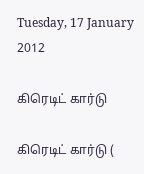Tuesday, 17 January 2012

கிரெடிட் கார்டு

கிரெடிட் கார்டு (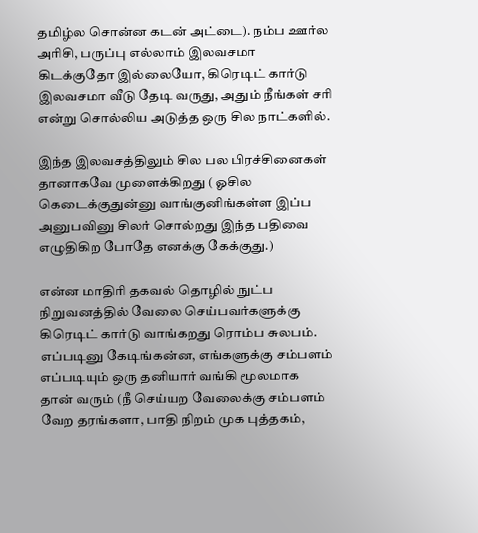தமிழ்ல சொன்ன கடன் அட்டை). நம்ப ஊர்ல அரிசி, பருப்பு எல்லாம் இலவசமா கிடக்குதோ இல்லையோ, கிரெடிட் கார்டு இலவசமா வீடு தேடி வருது, அதும் நீங்கள் சரி என்று சொல்லிய அடுத்த ஒரு சில நாட்களில்.

இந்த இலவசத்திலும் சில பல பிரச்சினைகள் தானாகவே முளைக்கிறது ( ஓசில கெடைக்குதுன்னு வாங்குனிங்கள்ள இப்ப அனுபவினு சிலர் சொல்றது இந்த பதிவை எழுதிகிற போதே எனக்கு கேக்குது.)

என்ன மாதிரி தகவல் தொழில் நுட்ப நிறுவனத்தில் வேலை செய்பவர்களுக்கு கிரெடிட் கார்டு வாங்கறது ரொம்ப சுலபம். எப்படினு கேடிங்கன்ன, எங்களுக்கு சம்பளம் எப்படியும் ஒரு தனியார் வங்கி மூலமாக தான் வரும் (நீ செய்யற வேலைக்கு சம்பளம் வேற தரங்களா, பாதி நிறம் முக புத்தகம்,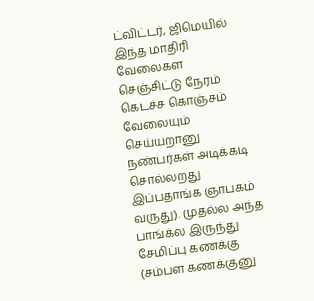ட்விட்டர், ஜிமெயில் இந்த மாதிரி வேலைகள செஞ்சிட்டு நேரம் கெடச்ச கொஞ்சம் வேலையும் செய்யறானு நண்பர்கள் அடிக்கடி சொல்லறது இப்பதாங்க ஞாபகம் வருது). முதல்ல அந்த பாங்க்ல இருந்து சேமிப்பு கணக்கு (சம்பள கணக்குனு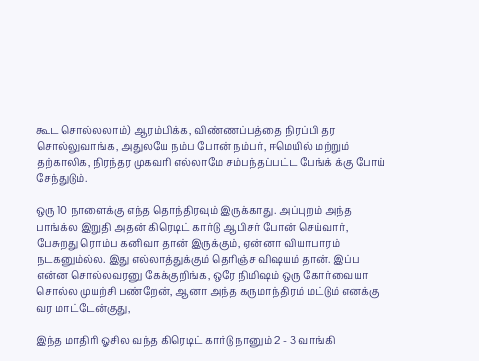கூட சொல்லலாம்) ஆரம்பிக்க, விண்ணப்பத்தை நிரப்பி தர சொல்லுவாங்க, அதுலயே நம்ப போன் நம்பர், ஈமெயில் மற்றும் தற்காலிக, நிரந்தர முகவரி எல்லாமே சம்பந்தப்பட்ட பேங்க் க்கு போய் சேந்துடும்.

ஒரு 10 நாளைக்கு எந்த தொந்திரவும் இருக்காது. அப்புறம் அந்த பாங்க்ல இறுதி அதன் கிரெடிட் கார்டு ஆபிசர் போன் செய்வார், பேசுறது ரொம்ப கனிவா தான் இருக்கும், ஏன்னா வியாபாரம் நடகனும்ல்ல. இது எல்லாத்துக்கும் தெரிஞ்ச விஷயம் தான். இப்ப என்ன சொல்லவரனு கேக்குறிங்க, ஒரே நிமிஷம் ஒரு கோர்வையா சொல்ல முயற்சி பண்றேன், ஆனா அந்த கருமாந்திரம் மட்டும் எனக்கு வர மாட்டேன்குது,

இந்த மாதிரி ஓசில வந்த கிரெடிட் கார்டு நானும் 2 - 3 வாங்கி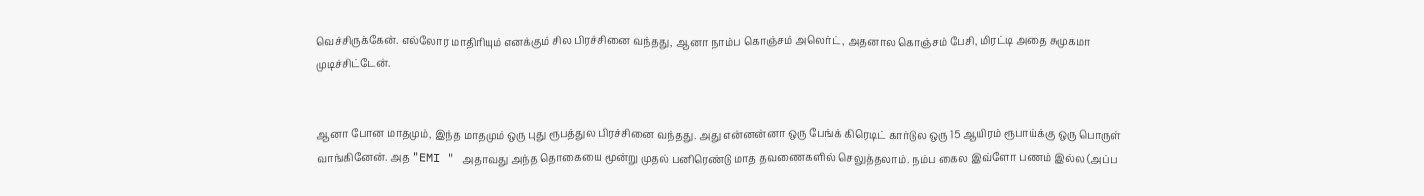வெச்சிருக்கேன். எல்லோர மாதிரியும் எனக்கும் சில பிரச்சினை வந்தது, ஆனா நாம்ப கொஞ்சம் அலெர்ட், அதனால கொஞ்சம் பேசி, மிரட்டி அதை சுமுகமா முடிச்சிட்டேன்.


ஆனா போன மாதமும், இந்த மாதமும் ஒரு புது ரூபத்துல பிரச்சினை வந்தது. அது என்னன்னா ஒரு பேங்க் கிரெடிட் கார்டுல ஒரு 15 ஆயிரம் ரூபாய்க்கு ஒரு பொருள் வாங்கினேன். அத "EMI " அதாவது அந்த தொகையை மூன்று முதல் பனிரெண்டு மாத தவணைகளில் செலுத்தலாம். நம்ப கைல இவ்ளோ பணம் இல்ல (அப்ப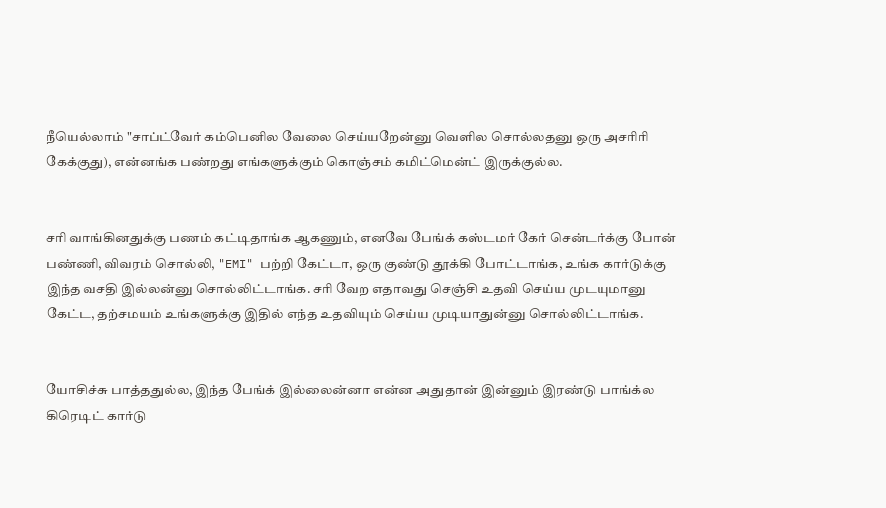நீயெல்லாம் "சாப்ட்வேர் கம்பெனில வேலை செய்யறேன்னு வெளில சொல்லதனு ஒரு அசரிரி கேக்குது), என்னங்க பண்றது எங்களுக்கும் கொஞ்சம் கமிட்மென்ட் இருக்குல்ல.


சரி வாங்கினதுக்கு பணம் கட்டிதாங்க ஆகணும், எனவே பேங்க் கஸ்டமர் கேர் சென்டர்க்கு போன் பண்ணி, விவரம் சொல்லி, "EMI" பற்றி கேட்டா, ஒரு குண்டு தூக்கி போட்டாங்க, உங்க கார்டுக்கு இந்த வசதி இல்லன்னு சொல்லிட்டாங்க. சரி வேற எதாவது செஞ்சி உதவி செய்ய முடயுமானு கேட்ட, தற்சமயம் உங்களுக்கு இதில் எந்த உதவியும் செய்ய முடியாதுன்னு சொல்லிட்டாங்க.


யோசிச்சு பாத்ததுல்ல, இந்த பேங்க் இல்லைன்னா என்ன அதுதான் இன்னும் இரண்டு பாங்க்ல கிரெடிட் கார்டு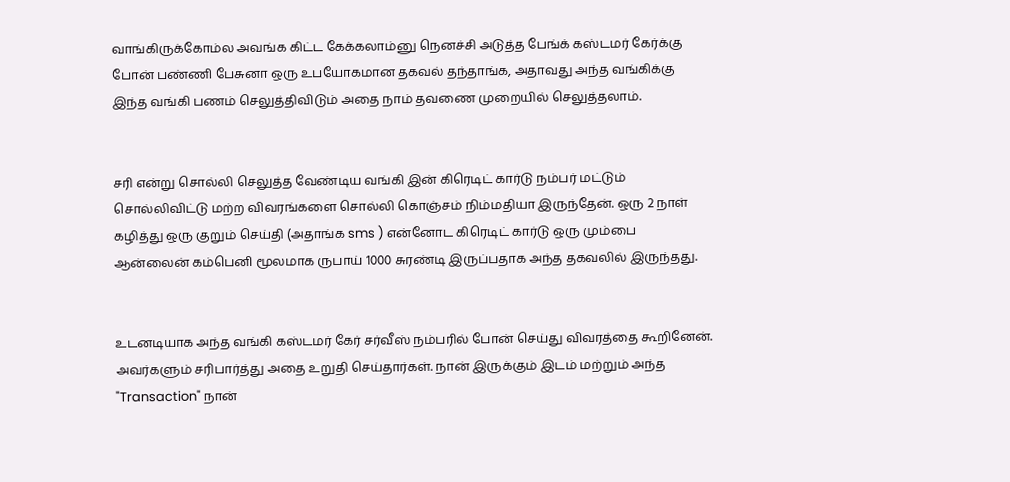வாங்கிருக்கோம்ல அவங்க கிட்ட கேக்கலாம்னு நெனச்சி அடுத்த பேங்க் கஸ்டமர் கேர்க்கு போன் பண்ணி பேசுனா ஒரு உபயோகமான தகவல் தந்தாங்க, அதாவது அந்த வங்கிக்கு இந்த வங்கி பணம் செலுத்திவிடும் அதை நாம் தவணை முறையில் செலுத்தலாம்.


சரி என்று சொல்லி செலுத்த வேண்டிய வங்கி இன் கிரெடிட் கார்டு நம்பர் மட்டும் சொல்லிவிட்டு மற்ற விவரங்களை சொல்லி கொஞ்சம் நிம்மதியா இருந்தேன். ஒரு 2 நாள் கழித்து ஒரு குறும் செய்தி (அதாங்க sms ) என்னோட கிரெடிட் கார்டு ஒரு மும்பை ஆன்லைன் கம்பெனி மூலமாக ருபாய் 1000 சுரண்டி இருப்பதாக அந்த தகவலில் இருந்தது.


உடனடியாக அந்த வங்கி கஸ்டமர் கேர் சர்வீஸ் நம்பரில் போன் செய்து விவரத்தை கூறினேன். அவர்களும் சரிபார்த்து அதை உறுதி செய்தார்கள். நான் இருக்கும் இடம் மற்றும் அந்த "Transaction" நான்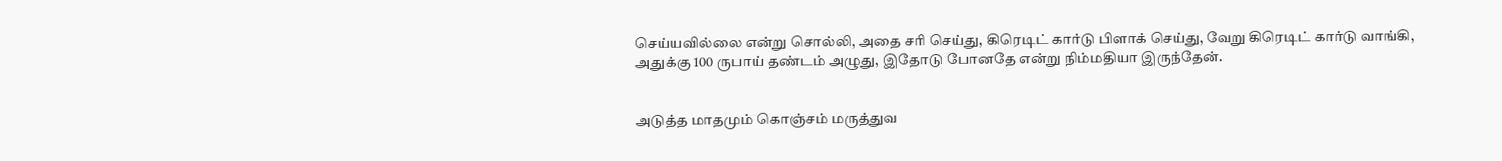செய்யவில்லை என்று சொல்லி, அதை சரி செய்து, கிரெடிட் கார்டு பிளாக் செய்து, வேறு கிரெடிட் கார்டு வாங்கி, அதுக்கு 100 ருபாய் தண்டம் அழுது, இதோடு போனதே என்று நிம்மதியா இருந்தேன்.


அடுத்த மாதமும் கொஞ்சம் மருத்துவ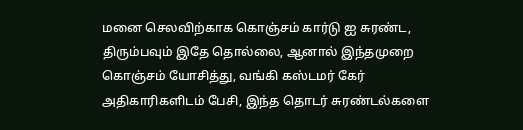மனை செலவிற்காக கொஞ்சம் கார்டு ஐ சுரண்ட, திரும்பவும் இதே தொல்லை, ஆனால் இந்தமுறை கொஞ்சம் யோசித்து, வங்கி கஸ்டமர் கேர் அதிகாரிகளிடம் பேசி, இந்த தொடர் சுரண்டல்களை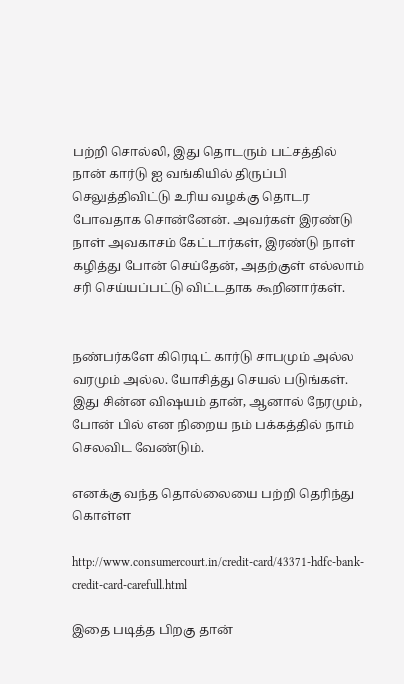பற்றி சொல்லி, இது தொடரும் பட்சத்தில் நான் கார்டு ஐ வங்கியில் திருப்பி செலுத்திவிட்டு உரிய வழக்கு தொடர போவதாக சொன்னேன். அவர்கள் இரண்டு நாள் அவகாசம் கேட்டார்கள், இரண்டு நாள் கழித்து போன் செய்தேன், அதற்குள் எல்லாம் சரி செய்யப்பட்டு விட்டதாக கூறினார்கள்.


நண்பர்களே கிரெடிட் கார்டு சாபமும் அல்ல வரமும் அல்ல. யோசித்து செயல் படுங்கள். இது சின்ன விஷயம் தான், ஆனால் நேரமும், போன் பில் என நிறைய நம் பக்கத்தில் நாம் செலவிட வேண்டும்.

எனக்கு வந்த தொல்லையை பற்றி தெரிந்து கொள்ள

http://www.consumercourt.in/credit-card/43371-hdfc-bank-credit-card-carefull.html

இதை படித்த பிறகு தான்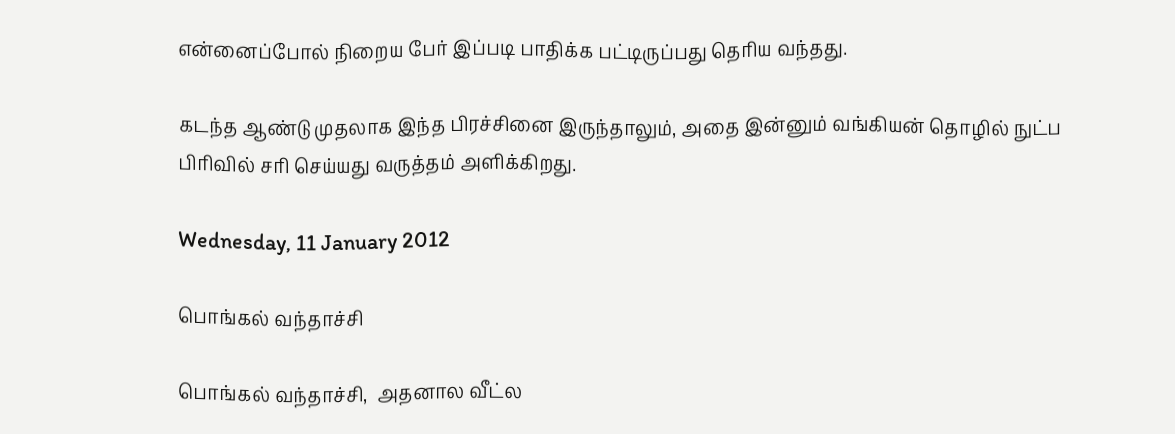என்னைப்போல் நிறைய பேர் இப்படி பாதிக்க பட்டிருப்பது தெரிய வந்தது.

கடந்த ஆண்டு முதலாக இந்த பிரச்சினை இருந்தாலும், அதை இன்னும் வங்கியன் தொழில் நுட்ப பிரிவில் சரி செய்யது வருத்தம் அளிக்கிறது.

Wednesday, 11 January 2012

பொங்கல் வந்தாச்சி

பொங்கல் வந்தாச்சி,  அதனால வீட்ல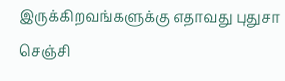இருக்கிறவங்களுக்கு எதாவது புதுசா செஞ்சி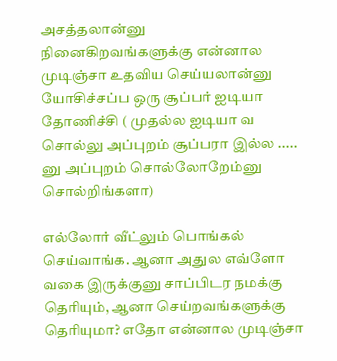அசத்தலான்னு  நினைகிறவங்களுக்கு என்னால முடிஞ்சா உதவிய செய்யலான்னு யோசிச்சப்ப ஒரு சூப்பர் ஐடியா தோணிச்சி ( முதல்ல ஐடியா வ சொல்லு அப்புறம் சூப்பரா இல்ல ..... னு அப்புறம் சொல்லோறேம்னு சொல்றிங்களா)

எல்லோர் வீட்லும் பொங்கல் செய்வாங்க. ஆனா அதுல எவ்ளோ வகை இருக்குனு சாப்பிடர நமக்கு தெரியும், ஆனா செய்றவங்களுக்கு தெரியுமா? எதோ என்னால முடிஞ்சா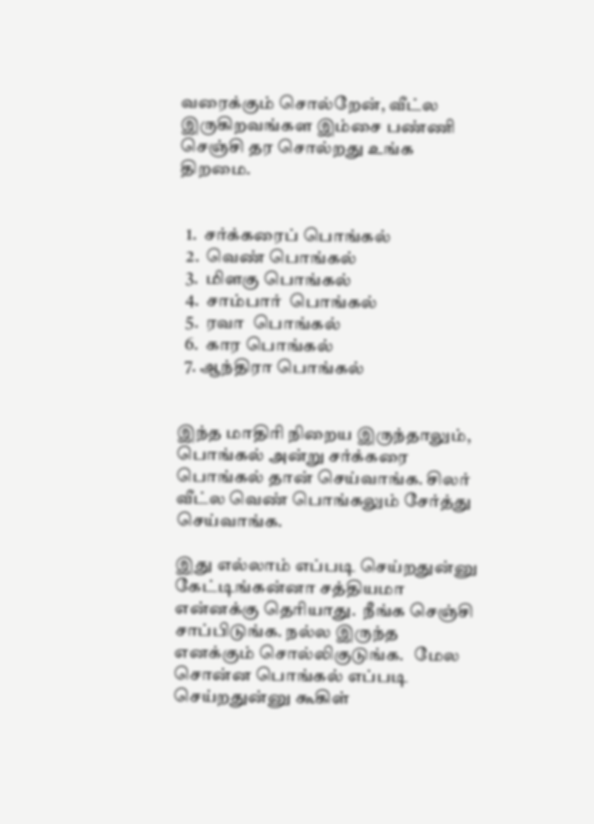வரைக்கும் சொல்றேன், வீட்ல இருகிறவங்கள இம்சை பண்ணி செஞ்சி தர சொல்றது உங்க திறமை.


  1.  சர்க்கரைப் பொங்கல்
  2.  வெண் பொங்கல்
  3.  மிளகு பொங்கல்
  4.  சாம்பார்  பொங்கல்
  5.  ரவா  பொங்கல்
  6.  கார பொங்கல்
  7. ஆந்திரா பொங்கல்


இந்த மாதிரி நிறைய இருந்தாலும், பொங்கல் அன்று சர்க்கரை பொங்கல் தான் செய்வாங்க. சிலர் வீட்ல வெண் பொங்கலும் சேர்த்து செய்வாங்க.

இது எல்லாம் எப்படி செய்றதுன்னு கேட்டிங்கன்னா சத்தியமா என்னக்கு தெரியாது.  நீங்க செஞ்சி சாப்பிடுங்க. நல்ல இருந்த எனக்கும் சொல்லிகுடுங்க.   மேல சொன்ன பொங்கல் எப்படி செய்றதுன்னு கூகிள்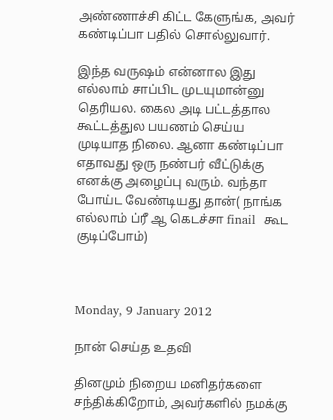அண்ணாச்சி கிட்ட கேளுங்க, அவர் கண்டிப்பா பதில் சொல்லுவார்.

இந்த வருஷம் என்னால இது எல்லாம் சாப்பிட முடயுமான்னு தெரியல. கைல அடி பட்டத்தால கூட்டத்துல பயணம் செய்ய முடியாத நிலை. ஆனா கண்டிப்பா எதாவது ஒரு நண்பர் வீட்டுக்கு எனக்கு அழைப்பு வரும். வந்தா போய்ட வேண்டியது தான்( நாங்க எல்லாம் ப்ரீ ஆ கெடச்சா finail  கூட குடிப்போம்)



Monday, 9 January 2012

நான் செய்த உதவி

தினமும் நிறைய மனிதர்களை சந்திக்கிறோம், அவர்களில் நமக்கு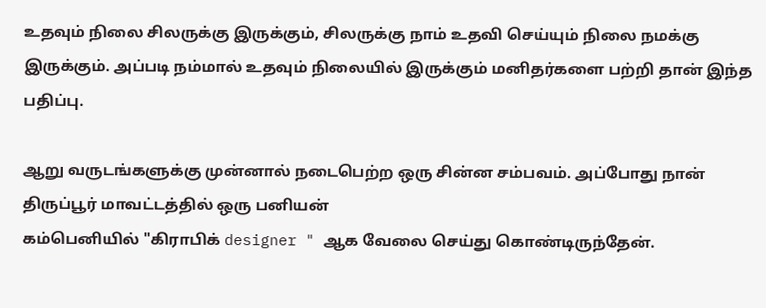உதவும் நிலை சிலருக்கு இருக்கும், சிலருக்கு நாம் உதவி செய்யும் நிலை நமக்கு இருக்கும். அப்படி நம்மால் உதவும் நிலையில் இருக்கும் மனிதர்களை பற்றி தான் இந்த பதிப்பு.

ஆறு வருடங்களுக்கு முன்னால் நடைபெற்ற ஒரு சின்ன சம்பவம். அப்போது நான் திருப்பூர் மாவட்டத்தில் ஒரு பனியன்
கம்பெனியில் "கிராபிக் designer " ஆக வேலை செய்து கொண்டிருந்தேன்.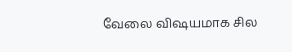வேலை விஷயமாக சில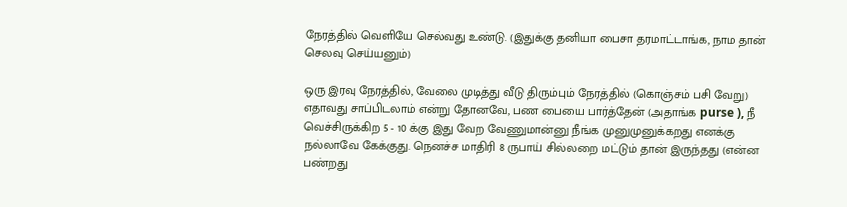நேரத்தில் வெளியே செல்வது உண்டு. (இதுக்கு தனியா பைசா தரமாட்டாங்க, நாம தான் செலவு செய்யனும்)

ஒரு இரவு நேரத்தில், வேலை முடித்து வீடு திரும்பும் நேரத்தில் (கொஞ்சம் பசி வேறு) எதாவது சாப்பிடலாம் என்று தோனவே, பண பையை பார்த்தேன் (அதாங்க purse ), நீ வெச்சிருக்கிற 5 - 10 க்கு இது வேற வேணுமான்னு நீங்க முனுமுனுக்கறது எனக்கு நல்லாவே கேக்குது. நெனச்ச மாதிரி 8 ருபாய் சில்லறை மட்டும் தான் இருந்தது (என்ன பண்றது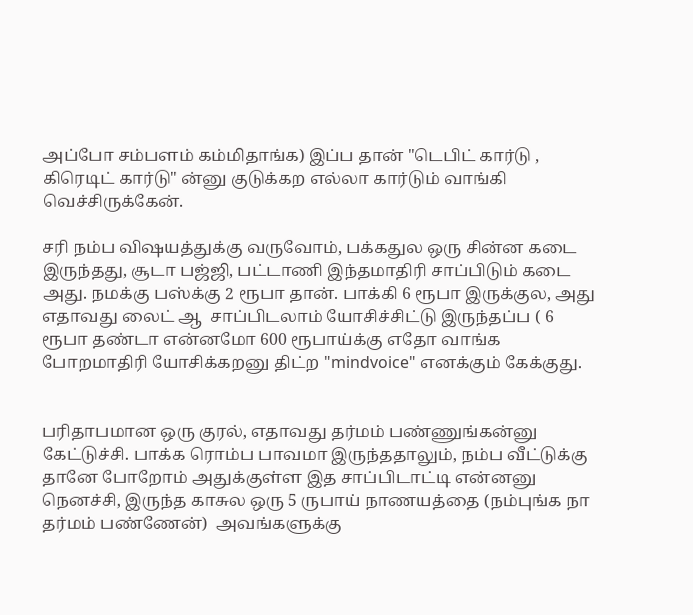அப்போ சம்பளம் கம்மிதாங்க) இப்ப தான் "டெபிட் கார்டு , கிரெடிட் கார்டு" ன்னு குடுக்கற எல்லா கார்டும் வாங்கி வெச்சிருக்கேன்.

சரி நம்ப விஷயத்துக்கு வருவோம், பக்கதுல ஒரு சின்ன கடை இருந்தது, சூடா பஜ்ஜி, பட்டாணி இந்தமாதிரி சாப்பிடும் கடை அது. நமக்கு பஸ்க்கு 2 ரூபா தான். பாக்கி 6 ரூபா இருக்குல, அது எதாவது லைட் ஆ  சாப்பிடலாம் யோசிச்சிட்டு இருந்தப்ப ( 6  ரூபா தண்டா என்னமோ 600 ரூபாய்க்கு எதோ வாங்க போறமாதிரி யோசிக்கறனு திட்ற "mindvoice" எனக்கும் கேக்குது.


பரிதாபமான ஒரு குரல், எதாவது தர்மம் பண்ணுங்கன்னு கேட்டுச்சி. பாக்க ரொம்ப பாவமா இருந்ததாலும், நம்ப வீட்டுக்கு தானே போறோம் அதுக்குள்ள இத சாப்பிடாட்டி என்னனு நெனச்சி, இருந்த காசுல ஒரு 5 ருபாய் நாணயத்தை (நம்புங்க நா தர்மம் பண்ணேன்)  அவங்களுக்கு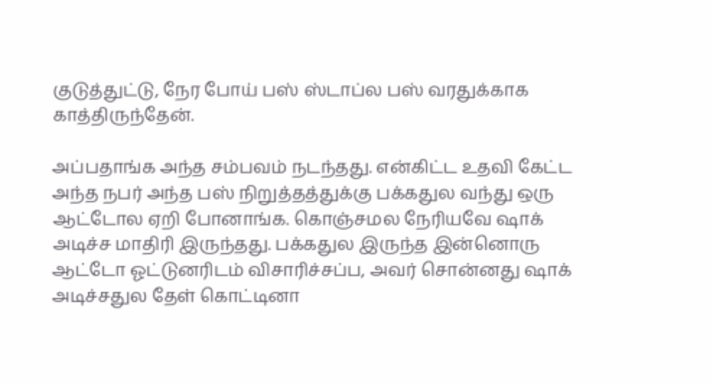குடுத்துட்டு, நேர போய் பஸ் ஸ்டாப்ல பஸ் வரதுக்காக காத்திருந்தேன்.

அப்பதாங்க அந்த சம்பவம் நடந்தது. என்கிட்ட உதவி கேட்ட அந்த நபர் அந்த பஸ் நிறுத்தத்துக்கு பக்கதுல வந்து ஒரு ஆட்டோல ஏறி போனாங்க. கொஞ்சமல நேரியவே ஷாக் அடிச்ச மாதிரி இருந்தது. பக்கதுல இருந்த இன்னொரு ஆட்டோ ஓட்டுனரிடம் விசாரிச்சப்ப, அவர் சொன்னது ஷாக் அடிச்சதுல தேள் கொட்டினா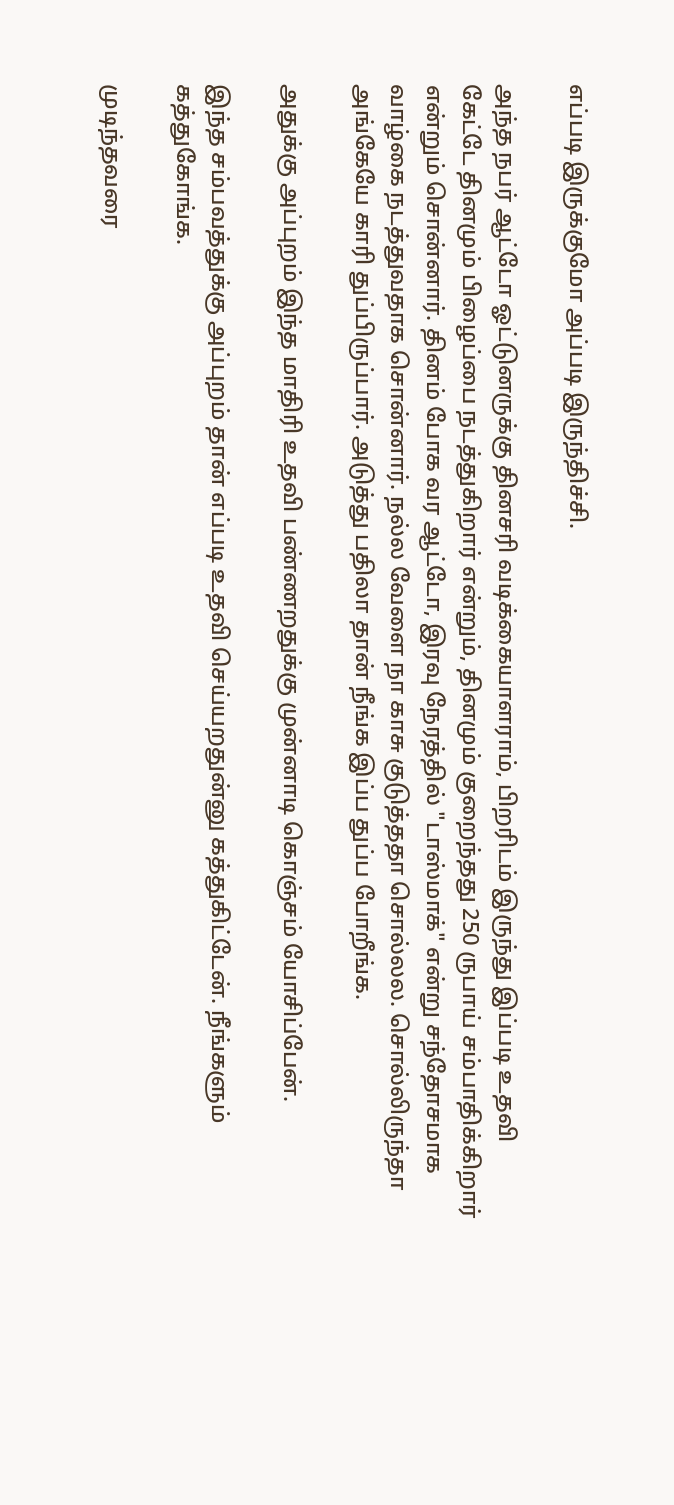எப்படி இருக்குமோ அப்படி இருந்திச்சி.

அந்த நபர் ஆட்டோ ஓட்டுனருக்கு தினசரி வடிக்கையாளராம், பிறரிடம் இருந்து இப்படி உதவி கேட்டே தினமும் பிழைப்பை நடத்துகிறார் என்றும், தினமும் குறைந்தது 250 ருபாய் சம்பாதிக்கிறார் என்றும் சொன்னார். தினம் போக வர ஆட்டோ, இரவு நேரத்தில் "டாஸ்மாக்" என்று சந்தோசமாக வாழ்கை நடத்துவதாக சொன்னார். நல்ல வேளை நா காசு குடுத்ததா சொல்லல. சொல்லிருந்தா அங்கேயே காரி துப்பிருப்பார். அடுத்து பதிலா தான் நீங்க இப்ப துப்ப போறீங்க.

அதுக்கு அப்புறம் இந்த மாதிரி உதவி பண்ணறதுக்கு முன்னாடி கொஞ்சம் யோசிப்பேன்.

இந்த சம்பவத்துக்கு அப்புறம் தான் எப்படி உதவி செய்யறதுன்னு கத்துகிட்டேன். நீங்களும் கத்துகோங்க.

முடிந்தவரை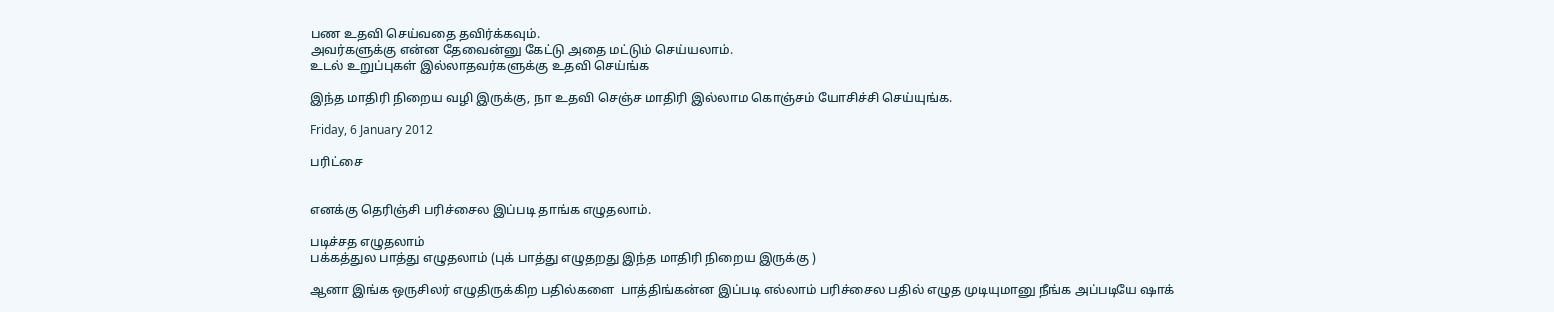பண உதவி செய்வதை தவிர்க்கவும்.
அவர்களுக்கு என்ன தேவைன்னு கேட்டு அதை மட்டும் செய்யலாம்.
உடல் உறுப்புகள் இல்லாதவர்களுக்கு உதவி செய்ங்க

இந்த மாதிரி நிறைய வழி இருக்கு, நா உதவி செஞ்ச மாதிரி இல்லாம கொஞ்சம் யோசிச்சி செய்யுங்க.

Friday, 6 January 2012

பரிட்சை


எனக்கு தெரிஞ்சி பரிச்சைல இப்படி தாங்க எழுதலாம்.

படிச்சத எழுதலாம்
பக்கத்துல பாத்து எழுதலாம் (புக் பாத்து எழுதறது இந்த மாதிரி நிறைய இருக்கு )

ஆனா இங்க ஒருசிலர் எழுதிருக்கிற பதில்களை  பாத்திங்கன்ன இப்படி எல்லாம் பரிச்சைல பதில் எழுத முடியுமானு நீங்க அப்படியே ஷாக்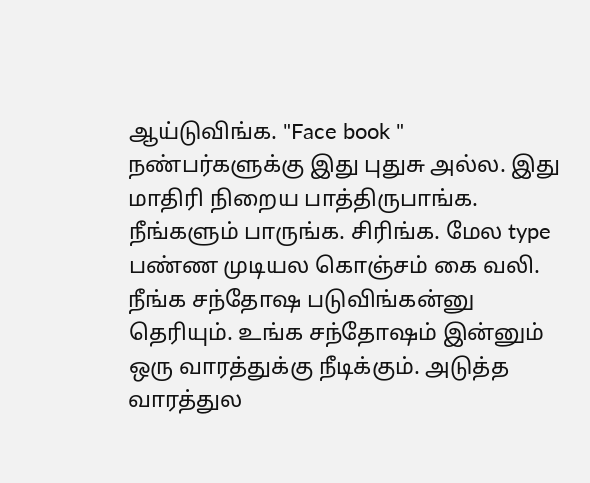ஆய்டுவிங்க. "Face book " நண்பர்களுக்கு இது புதுசு அல்ல. இது மாதிரி நிறைய பாத்திருபாங்க. நீங்களும் பாருங்க. சிரிங்க. மேல type  பண்ண முடியல கொஞ்சம் கை வலி. நீங்க சந்தோஷ படுவிங்கன்னு தெரியும். உங்க சந்தோஷம் இன்னும் ஒரு வாரத்துக்கு நீடிக்கும். அடுத்த வாரத்துல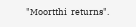"Moortthi  returns".